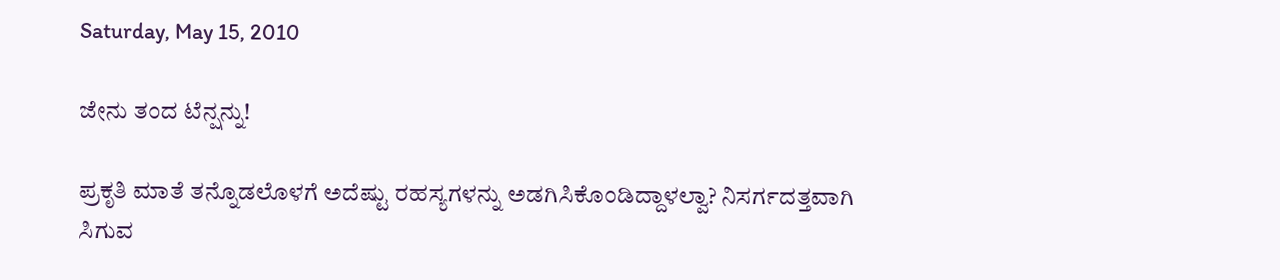Saturday, May 15, 2010

ಜೇನು ತಂದ ಟೆನ್ಷನ್ನು!

ಪ್ರಕೃತಿ ಮಾತೆ ತನ್ನೊಡಲೊಳಗೆ ಅದೆಷ್ಟು ರಹಸ್ಯಗಳನ್ನು ಅಡಗಿಸಿಕೊಂಡಿದ್ದಾಳಲ್ವಾ? ನಿಸರ್ಗದತ್ತವಾಗಿ ಸಿಗುವ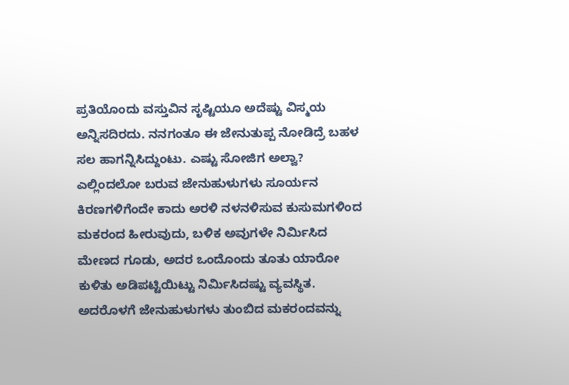ಪ್ರತಿಯೊಂದು ವಸ್ತುವಿನ ಸೃಷ್ಟಿಯೂ ಅದೆಷ್ಟು ವಿಸ್ಮಯ ಅನ್ನಿಸದಿರದು. ನನಗಂತೂ ಈ ಜೇನುತುಪ್ಪ ನೋಡಿದ್ರೆ ಬಹಳ ಸಲ ಹಾಗನ್ನಿಸಿದ್ದುಂಟು. ಎಷ್ಟು ಸೋಜಿಗ ಅಲ್ವಾ? ಎಲ್ಲಿಂದಲೋ ಬರುವ ಜೇನುಹುಳುಗಳು ಸೂರ್ಯನ ಕಿರಣಗಳಿಗೆಂದೇ ಕಾದು ಅರಳಿ ನಳನಳಿಸುವ ಕುಸುಮಗಳಿಂದ ಮಕರಂದ ಹೀರುವುದು, ಬಳಿಕ ಅವುಗಳೇ ನಿರ್ಮಿಸಿದ ಮೇಣದ ಗೂಡು, ಅದರ ಒಂದೊಂದು ತೂತು ಯಾರೋ ಕುಳಿತು ಅಡಿಪಟ್ಟಿಯಿಟ್ಟು ನಿರ್ಮಿಸಿದಷ್ಟು ವ್ಯವಸ್ಥಿತ. ಅದರೊಳಗೆ ಜೇನುಹುಳುಗಳು ತುಂಬಿದ ಮಕರಂದವನ್ನು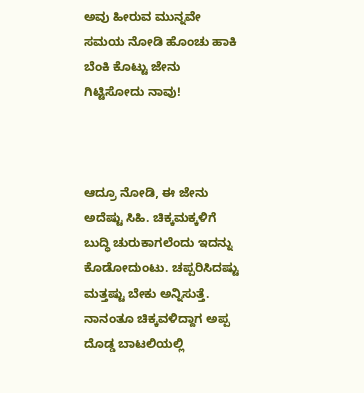ಅವು ಹೀರುವ ಮುನ್ನವೇ ಸಮಯ ನೋಡಿ ಹೊಂಚು ಹಾಕಿ ಬೆಂಕಿ ಕೊಟ್ಟು ಜೇನು ಗಿಟ್ಟಿಸೋದು ನಾವು!



ಆದ್ರೂ ನೋಡಿ, ಈ ಜೇನು ಅದೆಷ್ಟು ಸಿಹಿ. ಚಿಕ್ಕಮಕ್ಕಳಿಗೆ ಬುದ್ಧಿ ಚುರುಕಾಗಲೆಂದು ಇದನ್ನು ಕೊಡೋದುಂಟು. ಚಪ್ಪರಿಸಿದಷ್ಟು ಮತ್ತಷ್ಟು ಬೇಕು ಅನ್ನಿಸುತ್ತೆ. ನಾನಂತೂ ಚಿಕ್ಕವಳಿದ್ದಾಗ ಅಪ್ಪ ದೊಡ್ಡ ಬಾಟಲಿಯಲ್ಲಿ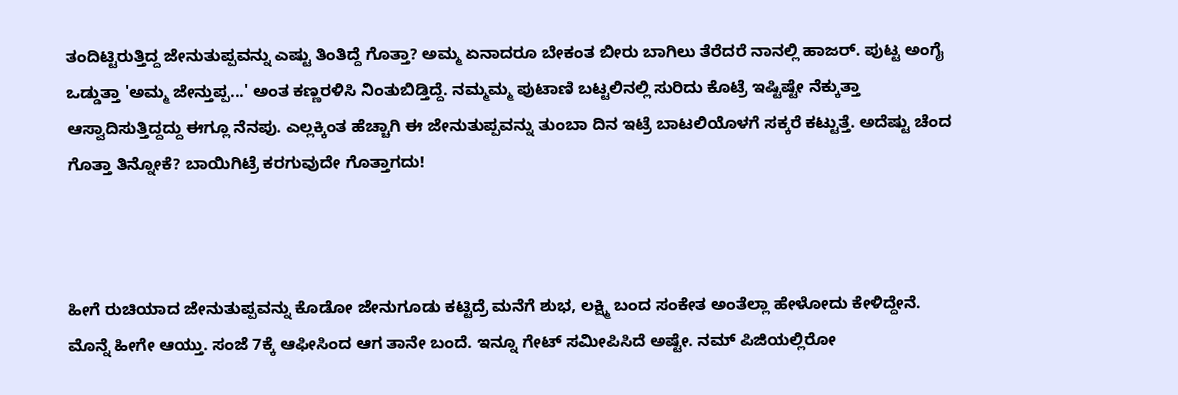ತಂದಿಟ್ಟಿರುತ್ತಿದ್ದ ಜೇನುತುಪ್ಪವನ್ನು ಎಷ್ಟು ತಿಂತಿದ್ದೆ ಗೊತ್ತಾ? ಅಮ್ಮ ಏನಾದರೂ ಬೇಕಂತ ಬೀರು ಬಾಗಿಲು ತೆರೆದರೆ ನಾನಲ್ಲಿ ಹಾಜರ್. ಪುಟ್ಟ ಅಂಗೈ ಒಡ್ಡುತ್ತಾ 'ಅಮ್ಮ ಜೇನ್ತುಪ್ಪ...' ಅಂತ ಕಣ್ಣರಳಿಸಿ ನಿಂತುಬಿಡ್ತಿದ್ದೆ. ನಮ್ಮಮ್ಮ ಪುಟಾಣಿ ಬಟ್ಟಲಿನಲ್ಲಿ ಸುರಿದು ಕೊಟ್ರೆ ಇಷ್ಟಿಷ್ಟೇ ನೆಕ್ಕುತ್ತಾ ಆಸ್ವಾದಿಸುತ್ತಿದ್ದದ್ದು ಈಗ್ಲೂ ನೆನಪು. ಎಲ್ಲಕ್ಕಿಂತ ಹೆಚ್ಚಾಗಿ ಈ ಜೇನುತುಪ್ಪವನ್ನು ತುಂಬಾ ದಿನ ಇಟ್ರೆ ಬಾಟಲಿಯೊಳಗೆ ಸಕ್ಕರೆ ಕಟ್ಟುತ್ತೆ. ಅದೆಷ್ಟು ಚೆಂದ ಗೊತ್ತಾ ತಿನ್ನೋಕೆ? ಬಾಯಿಗಿಟ್ರೆ ಕರಗುವುದೇ ಗೊತ್ತಾಗದು!



ಹೀಗೆ ರುಚಿಯಾದ ಜೇನುತುಪ್ಪವನ್ನು ಕೊಡೋ ಜೇನುಗೂಡು ಕಟ್ಟಿದ್ರೆ ಮನೆಗೆ ಶುಭ, ಲಕ್ಷ್ಮಿ ಬಂದ ಸಂಕೇತ ಅಂತೆಲ್ಲಾ ಹೇಳೋದು ಕೇಳಿದ್ದೇನೆ. ಮೊನ್ನೆ ಹೀಗೇ ಆಯ್ತು. ಸಂಜೆ 7ಕ್ಕೆ ಆಫೀಸಿಂದ ಆಗ ತಾನೇ ಬಂದೆ. ಇನ್ನೂ ಗೇಟ್ ಸಮೀಪಿಸಿದೆ ಅಷ್ಟೇ. ನಮ್ ಪಿಜಿಯಲ್ಲಿರೋ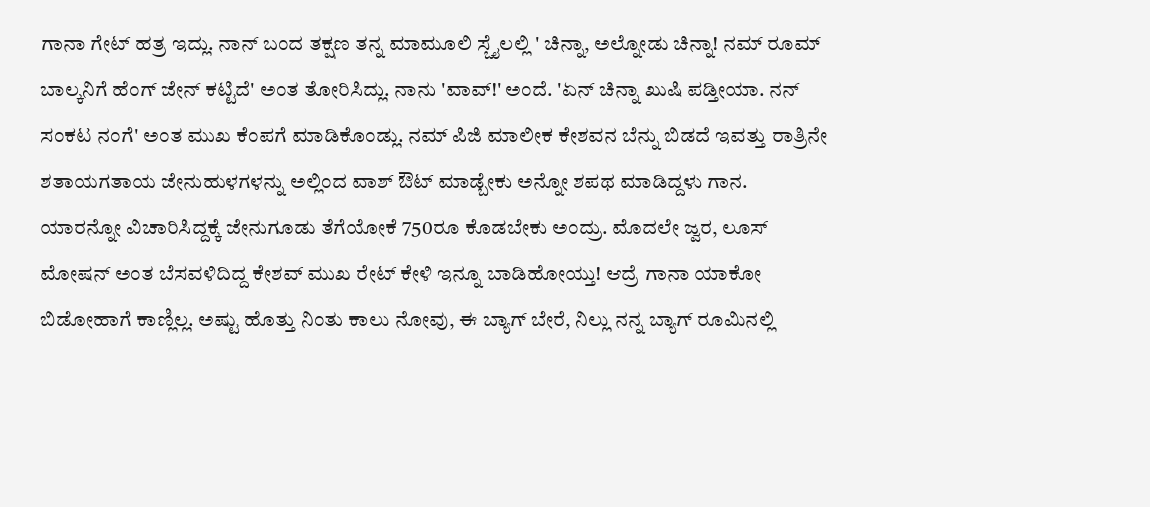ಗಾನಾ ಗೇಟ್ ಹತ್ರ ಇದ್ಲು. ನಾನ್ ಬಂದ ತಕ್ಷಣ ತನ್ನ ಮಾಮೂಲಿ ಸ್ಚೈಲಲ್ಲಿ ' ಚಿನ್ನಾ, ಅಲ್ನೋಡು ಚಿನ್ನಾ! ನಮ್ ರೂಮ್ ಬಾಲ್ಕನಿಗೆ ಹೆಂಗ್ ಜೇನ್ ಕಟ್ಟಿದೆ' ಅಂತ ತೋರಿಸಿದ್ಲು. ನಾನು 'ವಾವ್!' ಅಂದೆ. 'ಏನ್ ಚಿನ್ನಾ ಖುಷಿ ಪಡ್ತೀಯಾ. ನನ್ ಸಂಕಟ ನಂಗೆ' ಅಂತ ಮುಖ ಕೆಂಪಗೆ ಮಾಡಿಕೊಂಡ್ಲು. ನಮ್ ಪಿಜಿ ಮಾಲೀಕ ಕೇಶವನ ಬೆನ್ನು ಬಿಡದೆ ಇವತ್ತು ರಾತ್ರಿನೇ ಶತಾಯಗತಾಯ ಜೇನುಹುಳಗಳನ್ನು ಅಲ್ಲಿಂದ ವಾಶ್ ಔಟ್ ಮಾಡ್ಬೇಕು ಅನ್ನೋ ಶಪಥ ಮಾಡಿದ್ದಳು ಗಾನ. ಯಾರನ್ನೋ ವಿಚಾರಿಸಿದ್ದಕ್ಕೆ ಜೇನುಗೂಡು ತೆಗೆಯೋಕೆ 750ರೂ ಕೊಡಬೇಕು ಅಂದ್ರು. ಮೊದಲೇ ಜ್ವರ, ಲೂಸ್ ಮೋಷನ್ ಅಂತ ಬೆಸವಳಿದಿದ್ದ ಕೇಶವ್ ಮುಖ ರೇಟ್ ಕೇಳಿ ಇನ್ನೂ ಬಾಡಿಹೋಯ್ತು! ಆದ್ರೆ ಗಾನಾ ಯಾಕೋ ಬಿಡೋಹಾಗೆ ಕಾಣ್ಲಿಲ್ಲ. ಅಷ್ಟು ಹೊತ್ತು ನಿಂತು ಕಾಲು ನೋವು, ಈ ಬ್ಯಾಗ್ ಬೇರೆ, ನಿಲ್ಲು ನನ್ನ ಬ್ಯಾಗ್ ರೂಮಿನಲ್ಲಿ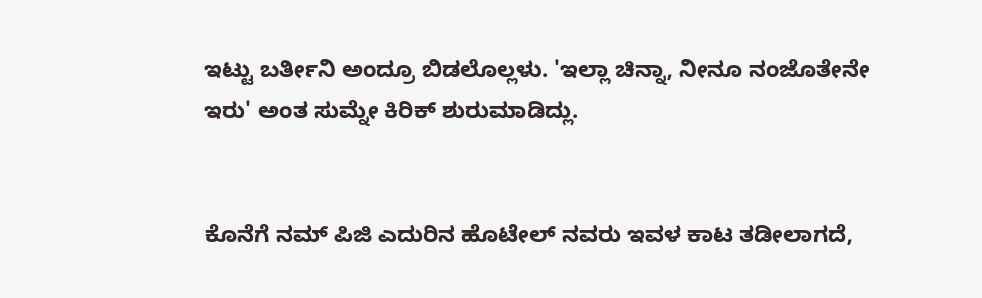ಇಟ್ಟು ಬರ್ತೀನಿ ಅಂದ್ರೂ ಬಿಡಲೊಲ್ಲಳು. 'ಇಲ್ಲಾ ಚಿನ್ನಾ, ನೀನೂ ನಂಜೊತೇನೇ ಇರು' ಅಂತ ಸುಮ್ನೇ ಕಿರಿಕ್ ಶುರುಮಾಡಿದ್ಲು.


ಕೊನೆಗೆ ನಮ್ ಪಿಜಿ ಎದುರಿನ ಹೊಟೇಲ್ ನವರು ಇವಳ ಕಾಟ ತಡೀಲಾಗದೆ,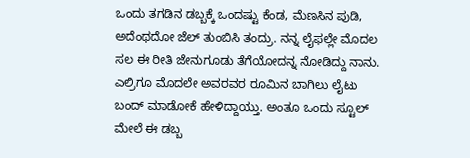ಒಂದು ತಗಡಿನ ಡಬ್ಬಕ್ಕೆ ಒಂದಷ್ಟು ಕೆಂಡ, ಮೆಣಸಿನ ಪುಡಿ, ಅದೆಂಥದೋ ಜೆಲ್ ತುಂಬಿಸಿ ತಂದ್ರು. ನನ್ನ ಲೈಫಲ್ಲೇ ಮೊದಲ ಸಲ ಈ ರೀತಿ ಜೇನುಗೂಡು ತೆಗೆಯೋದನ್ನ ನೋಡಿದ್ದು ನಾನು. ಎಲ್ರಿಗೂ ಮೊದಲೇ ಅವರವರ ರೂಮಿನ ಬಾಗಿಲು ಲೈಟು ಬಂದ್ ಮಾಡೋಕೆ ಹೇಳಿದ್ದಾಯ್ತು. ಅಂತೂ ಒಂದು ಸ್ಟೂಲ್ ಮೇಲೆ ಈ ಡಬ್ಬ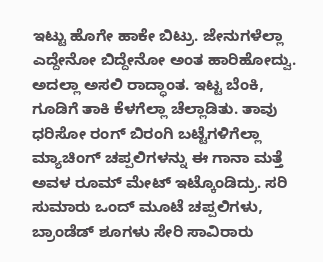ಇಟ್ಟು ಹೊಗೇ ಹಾಕೇ ಬಿಟ್ರು. ಜೇನುಗಳೆಲ್ಲಾ ಎದ್ದೇನೋ ಬಿದ್ದೇನೋ ಅಂತ ಹಾರಿಹೋದ್ವು. ಅದಲ್ಲಾ ಅಸಲಿ ರಾದ್ಧಾಂತ. ಇಟ್ಟ ಬೆಂಕಿ, ಗೂಡಿಗೆ ತಾಕಿ ಕೆಳಗೆಲ್ಲಾ ಚೆಲ್ಲಾಡಿತು. ತಾವು ಧರಿಸೋ ರಂಗ್ ಬಿರಂಗಿ ಬಟ್ಟೆಗಳಿಗೆಲ್ಲಾ ಮ್ಯಾಚಿಂಗ್ ಚಪ್ಪಲಿಗಳನ್ನು ಈ ಗಾನಾ ಮತ್ತೆ ಅವಳ ರೂಮ್ ಮೇಟ್ ಇಟ್ಕೊಂಡಿದ್ರು. ಸರಿ ಸುಮಾರು ಒಂದ್ ಮೂಟೆ ಚಪ್ಪಲಿಗಳು, ಬ್ರಾಂಡೆಡ್ ಶೂಗಳು ಸೇರಿ ಸಾವಿರಾರು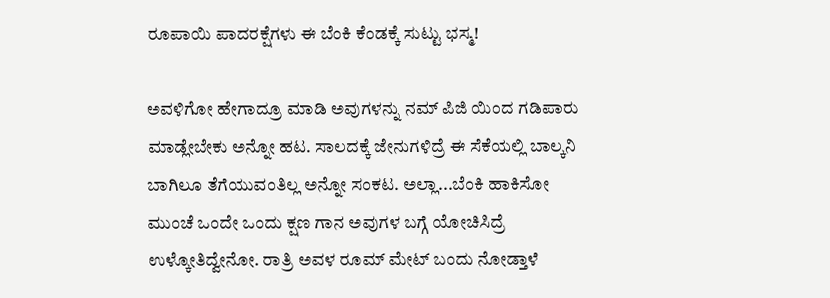ರೂಪಾಯಿ ಪಾದರಕ್ಷೆಗಳು ಈ ಬೆಂಕಿ ಕೆಂಡಕ್ಕೆ ಸುಟ್ಟು ಭಸ್ಮ!

ಅವಳಿಗೋ ಹೇಗಾದ್ರೂ ಮಾಡಿ ಅವುಗಳನ್ನು ನಮ್ ಪಿಜಿ ಯಿಂದ ಗಡಿಪಾರು ಮಾಡ್ಲೇಬೇಕು ಅನ್ನೋ ಹಟ. ಸಾಲದಕ್ಕೆ ಜೇನುಗಳಿದ್ರೆ ಈ ಸೆಕೆಯಲ್ಲಿ ಬಾಲ್ಕನಿ ಬಾಗಿಲೂ ತೆಗೆಯುವಂತಿಲ್ಲ ಅನ್ನೋ ಸಂಕಟ. ಅಲ್ಲಾ...ಬೆಂಕಿ ಹಾಕಿಸೋ ಮುಂಚೆ ಒಂದೇ ಒಂದು ಕ್ಷಣ ಗಾನ ಅವುಗಳ ಬಗ್ಗೆ ಯೋಚಿಸಿದ್ರೆ ಉಳ್ಕೋತಿದ್ವೇನೋ. ರಾತ್ರಿ ಅವಳ ರೂಮ್ ಮೇಟ್ ಬಂದು ನೋಡ್ತಾಳೆ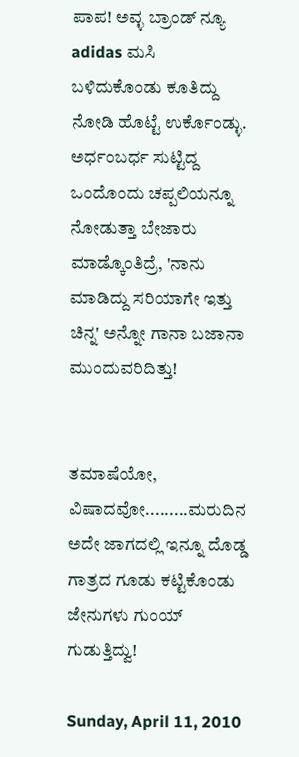ಪಾಪ! ಅವ್ಳ ಬ್ರಾಂಡ್ ನ್ಯೂ adidas ಮಸಿ ಬಳಿದುಕೊಂಡು ಕೂತಿದ್ದು ನೋಡಿ ಹೊಟ್ಟೆ ಉರ್ಕೊಂಡ್ಳು. ಅರ್ಧಂಬರ್ಧ ಸುಟ್ಟಿದ್ದ ಒಂದೊಂದು ಚಪ್ಪಲಿಯನ್ನೂ ನೋಡುತ್ತಾ ಬೇಜಾರು ಮಾಡ್ಕೊಂತಿದ್ರೆ, 'ನಾನು ಮಾಡಿದ್ದು ಸರಿಯಾಗೇ ಇತ್ತು ಚಿನ್ನ' ಅನ್ನೋ ಗಾನಾ ಬಜಾನಾ ಮುಂದುವರಿದಿತ್ತು!


ತಮಾಷೆಯೋ, ವಿಷಾದವೋ.........ಮರುದಿನ ಅದೇ ಜಾಗದಲ್ಲಿ ಇನ್ನೂ ದೊಡ್ಡ ಗಾತ್ರದ ಗೂಡು ಕಟ್ಟಿಕೊಂಡು ಜೇನುಗಳು ಗುಂಯ್ ಗುಡುತ್ತಿದ್ವು!

Sunday, April 11, 2010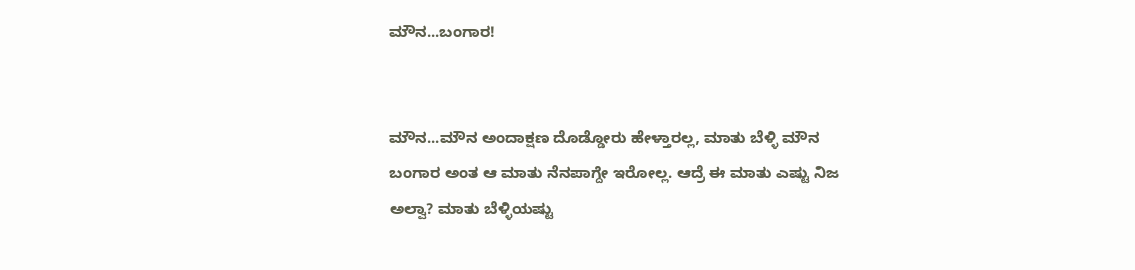ಮೌನ...ಬಂಗಾರ!


ಮೌನ...ಮೌನ ಅಂದಾಕ್ಷಣ ದೊಡ್ಡೋರು ಹೇಳ್ತಾರಲ್ಲ, ಮಾತು ಬೆಳ್ಳಿ ಮೌನ ಬಂಗಾರ ಅಂತ ಆ ಮಾತು ನೆನಪಾಗ್ದೇ ಇರೋಲ್ಲ. ಆದ್ರೆ ಈ ಮಾತು ಎಷ್ಟು ನಿಜ ಅಲ್ವಾ? ಮಾತು ಬೆಳ್ಳಿಯಷ್ಟು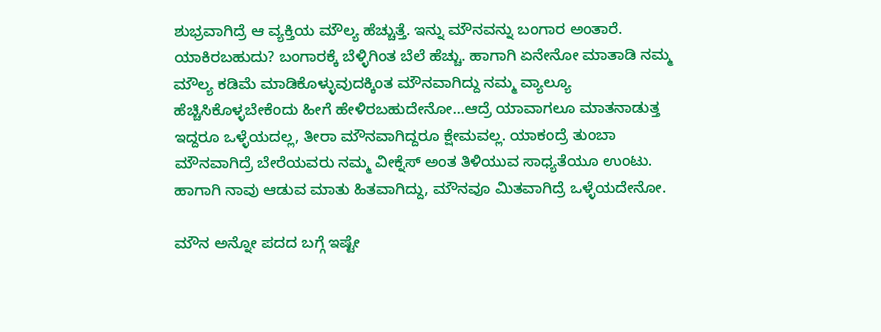ಶುಭ್ರವಾಗಿದ್ರೆ ಆ ವ್ಯಕ್ತಿಯ ಮೌಲ್ಯ ಹೆಚ್ಚುತ್ತೆ. ಇನ್ನು ಮೌನವನ್ನು ಬಂಗಾರ ಅಂತಾರೆ. ಯಾಕಿರಬಹುದು? ಬಂಗಾರಕ್ಕೆ ಬೆಳ್ಳಿಗಿಂತ ಬೆಲೆ ಹೆಚ್ಚು. ಹಾಗಾಗಿ ಏನೇನೋ ಮಾತಾಡಿ ನಮ್ಮ ಮೌಲ್ಯ ಕಡಿಮೆ ಮಾಡಿಕೊಳ್ಳುವುದಕ್ಕಿಂತ ಮೌನವಾಗಿದ್ದು ನಮ್ಮ ವ್ಯಾಲ್ಯೂ ಹೆಚ್ಚಿಸಿಕೊಳ್ಳಬೇಕೆಂದು ಹೀಗೆ ಹೇಳಿರಬಹುದೇನೋ...ಆದ್ರೆ ಯಾವಾಗಲೂ ಮಾತನಾಡುತ್ತ ಇದ್ದರೂ ಒಳ್ಳೆಯದಲ್ಲ, ತೀರಾ ಮೌನವಾಗಿದ್ದರೂ ಕ್ಷೇಮವಲ್ಲ. ಯಾಕಂದ್ರೆ ತುಂಬಾ ಮೌನವಾಗಿದ್ರೆ ಬೇರೆಯವರು ನಮ್ಮ ವೀಕ್ನೆಸ್ ಅಂತ ತಿಳಿಯುವ ಸಾಧ್ಯತೆಯೂ ಉಂಟು. ಹಾಗಾಗಿ ನಾವು ಆಡುವ ಮಾತು ಹಿತವಾಗಿದ್ದು, ಮೌನವೂ ಮಿತವಾಗಿದ್ರೆ ಒಳ್ಳೆಯದೇನೋ.

ಮೌನ ಅನ್ನೋ ಪದದ ಬಗ್ಗೆ ಇಷ್ಟೇ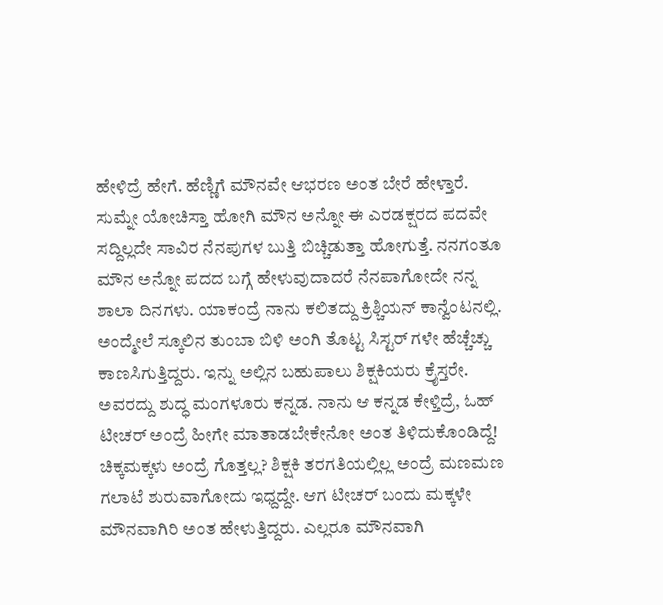ಹೇಳಿದ್ರೆ ಹೇಗೆ. ಹೆಣ್ಣಿಗೆ ಮೌನವೇ ಆಭರಣ ಅಂತ ಬೇರೆ ಹೇಳ್ತಾರೆ. ಸುಮ್ನೇ ಯೋಚಿಸ್ತಾ ಹೋಗಿ ಮೌನ ಅನ್ನೋ ಈ ಎರಡಕ್ಷರದ ಪದವೇ ಸದ್ದಿಲ್ಲದೇ ಸಾವಿರ ನೆನಪುಗಳ ಬುತ್ತಿ ಬಿಚ್ಚಿಡುತ್ತಾ ಹೋಗುತ್ತೆ. ನನಗಂತೂ ಮೌನ ಅನ್ನೋ ಪದದ ಬಗ್ಗೆ ಹೇಳುವುದಾದರೆ ನೆನಪಾಗೋದೇ ನನ್ನ ಶಾಲಾ ದಿನಗಳು. ಯಾಕಂದ್ರೆ ನಾನು ಕಲಿತದ್ದು ಕ್ರಿಶ್ಚಿಯನ್ ಕಾನ್ವೆಂಟನಲ್ಲಿ. ಅಂದ್ಮೇಲೆ ಸ್ಕೂಲಿನ ತುಂಬಾ ಬಿಳಿ ಅಂಗಿ ತೊಟ್ಟ ಸಿಸ್ಟರ್ ಗಳೇ ಹೆಚ್ಚೆಚ್ಚು ಕಾಣಸಿಗುತ್ತಿದ್ದರು. ಇನ್ನು ಅಲ್ಲಿನ ಬಹುಪಾಲು ಶಿಕ್ಷಕಿಯರು ಕ್ರೈಸ್ತರೇ. ಅವರದ್ದು ಶುದ್ಧ ಮಂಗಳೂರು ಕನ್ನಡ. ನಾನು ಆ ಕನ್ನಡ ಕೇಳ್ತಿದ್ರೆ, ಓಹ್ ಟೀಚರ್ ಅಂದ್ರೆ ಹೀಗೇ ಮಾತಾಡಬೇಕೇನೋ ಅಂತ ತಿಳಿದುಕೊಂಡಿದ್ದೆ! ಚಿಕ್ಕಮಕ್ಕಳು ಅಂದ್ರೆ ಗೊತ್ತಲ್ಲ? ಶಿಕ್ಷಕಿ ತರಗತಿಯಲ್ಲಿಲ್ಲ ಅಂದ್ರೆ ಮಣಮಣ ಗಲಾಟೆ ಶುರುವಾಗೋದು ಇಧ್ದದ್ದೇ. ಆಗ ಟೀಚರ್ ಬಂದು ಮಕ್ಕಳೇ ಮೌನವಾಗಿರಿ ಅಂತ ಹೇಳುತ್ತಿದ್ದರು. ಎಲ್ಲರೂ ಮೌನವಾಗಿ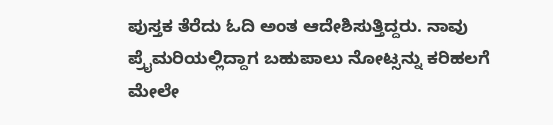ಪುಸ್ತಕ ತೆರೆದು ಓದಿ ಅಂತ ಆದೇಶಿಸುತ್ತಿದ್ದರು. ನಾವು ಪ್ರೈಮರಿಯಲ್ಲಿದ್ದಾಗ ಬಹುಪಾಲು ನೋಟ್ಸನ್ನು ಕರಿಹಲಗೆ ಮೇಲೇ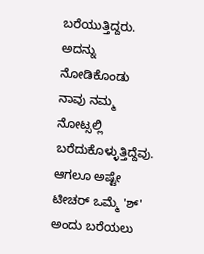ಬರೆಯುತ್ತಿದ್ದರು. ಅದನ್ನು ನೋಡಿಕೊಂಡು ನಾವು ನಮ್ಮ ನೋಟ್ಸಲ್ಲಿ ಬರೆದುಕೊಳ್ಳುತ್ತಿದ್ದೆವು. ಆಗಲೂ ಅಷ್ಟೇ ಟೀಚರ್ ಒಮ್ಮೆ 'ಶ್' ಅಂದು ಬರೆಯಲು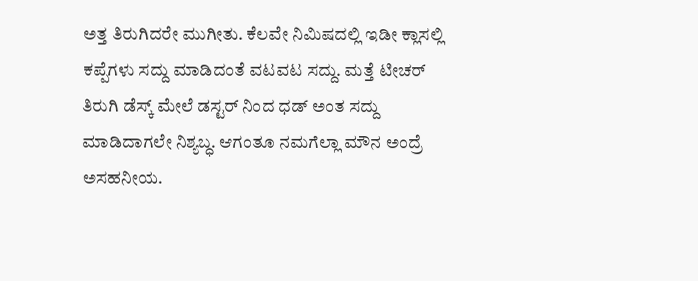ಅತ್ತ ತಿರುಗಿದರೇ ಮುಗೀತು. ಕೆಲವೇ ನಿಮಿಷದಲ್ಲಿ ಇಡೀ ಕ್ಲಾಸಲ್ಲಿ ಕಪ್ಪೆಗಳು ಸದ್ದು ಮಾಡಿದಂತೆ ವಟವಟ ಸದ್ದು. ಮತ್ತೆ ಟೀಚರ್ ತಿರುಗಿ ಡೆಸ್ಕ್ ಮೇಲೆ ಡಸ್ಟರ್ ನಿಂದ ಧಡ್ ಅಂತ ಸದ್ದು ಮಾಡಿದಾಗಲೇ ನಿಶ್ಯಬ್ಧ. ಆಗಂತೂ ನಮಗೆಲ್ಲಾ ಮೌನ ಅಂದ್ರೆ ಅಸಹನೀಯ.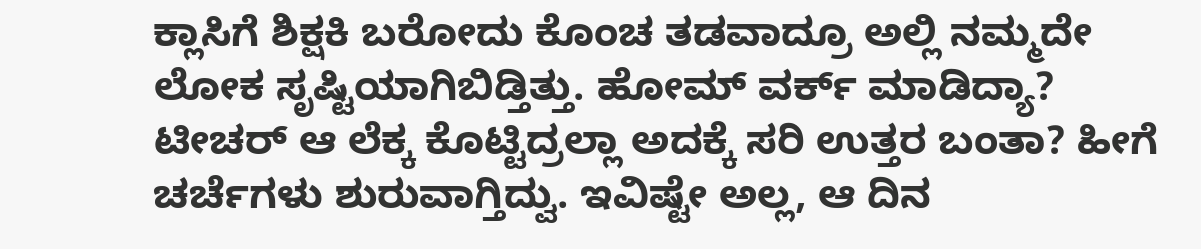ಕ್ಲಾಸಿಗೆ ಶಿಕ್ಷಕಿ ಬರೋದು ಕೊಂಚ ತಡವಾದ್ರೂ ಅಲ್ಲಿ ನಮ್ಮದೇ ಲೋಕ ಸೃಷ್ಟಿಯಾಗಿಬಿಡ್ತಿತ್ತು. ಹೋಮ್ ವರ್ಕ್ ಮಾಡಿದ್ಯಾ? ಟೀಚರ್ ಆ ಲೆಕ್ಕ ಕೊಟ್ಟಿದ್ರಲ್ಲಾ ಅದಕ್ಕೆ ಸರಿ ಉತ್ತರ ಬಂತಾ? ಹೀಗೆ ಚರ್ಚೆಗಳು ಶುರುವಾಗ್ತಿದ್ವು. ಇವಿಷ್ಟೇ ಅಲ್ಲ, ಆ ದಿನ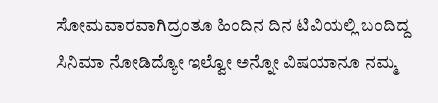ಸೋಮವಾರವಾಗಿದ್ರಂತೂ ಹಿಂದಿನ ದಿನ ಟಿವಿಯಲ್ಲಿ ಬಂದಿದ್ದ ಸಿನಿಮಾ ನೋಡಿದ್ಯೋ ಇಲ್ವೋ ಅನ್ನೋ ವಿಷಯಾನೂ ನಮ್ಮ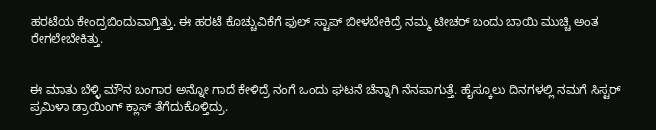ಹರಟೆಯ ಕೇಂದ್ರಬಿಂದುವಾಗ್ತಿತ್ತು. ಈ ಹರಟೆ ಕೊಚ್ಚುವಿಕೆಗೆ ಫುಲ್ ಸ್ಟಾಪ್ ಬೀಳಬೇಕಿದ್ರೆ ನಮ್ಮ ಟೀಚರ್ ಬಂದು ಬಾಯಿ ಮುಚ್ಚಿ ಅಂತ ರೇಗಲೇಬೇಕಿತ್ತು.


ಈ ಮಾತು ಬೆಳ್ಳಿ ಮೌನ ಬಂಗಾರ ಅನ್ನೋ ಗಾದೆ ಕೇಳಿದ್ರೆ ನಂಗೆ ಒಂದು ಘಟನೆ ಚೆನ್ನಾಗಿ ನೆನಪಾಗುತ್ತೆ. ಹೈಸ್ಕೂಲು ದಿನಗಳಲ್ಲಿ ನಮಗೆ ಸಿಸ್ಟರ್ ಪ್ರಮಿಳಾ ಡ್ರಾಯಿಂಗ್ ಕ್ಲಾಸ್ ತೆಗೆದುಕೊಳ್ತಿದ್ರು.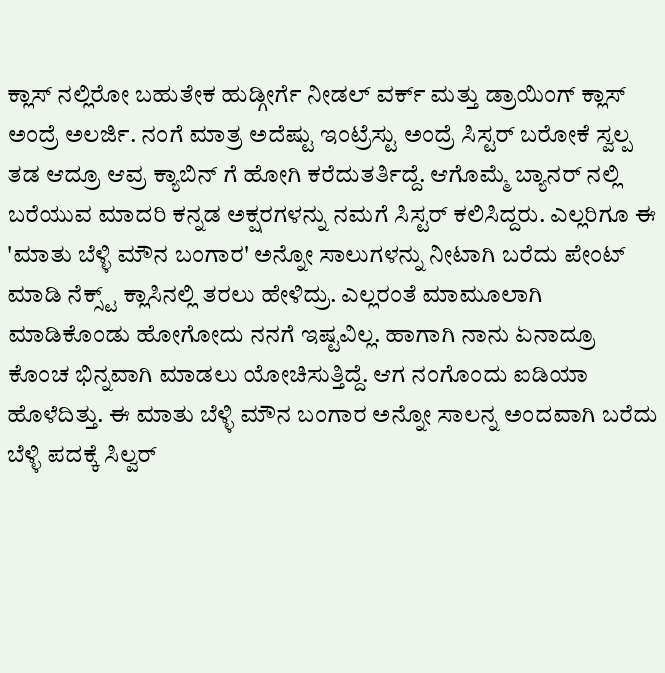ಕ್ಲಾಸ್ ನಲ್ಲಿರೋ ಬಹುತೇಕ ಹುಡ್ಗೀರ್ಗೆ ನೀಡಲ್ ವರ್ಕ್ ಮತ್ತು ಡ್ರಾಯಿಂಗ್ ಕ್ಲಾಸ್ ಅಂದ್ರೆ ಅಲರ್ಜಿ. ನಂಗೆ ಮಾತ್ರ ಅದೆಷ್ಟು ಇಂಟ್ರೆಸ್ಟು ಅಂದ್ರೆ ಸಿಸ್ಟರ್ ಬರೋಕೆ ಸ್ವಲ್ಪ ತಡ ಆದ್ರೂ ಆವ್ರ ಕ್ಯಾಬಿನ್ ಗೆ ಹೋಗಿ ಕರೆದುತರ್ತಿದ್ದೆ. ಆಗೊಮ್ಮೆ ಬ್ಯಾನರ್ ನಲ್ಲಿ ಬರೆಯುವ ಮಾದರಿ ಕನ್ನಡ ಅಕ್ಷರಗಳನ್ನು ನಮಗೆ ಸಿಸ್ಟರ್ ಕಲಿಸಿದ್ದರು. ಎಲ್ಲರಿಗೂ ಈ 'ಮಾತು ಬೆಳ್ಳಿ ಮೌನ ಬಂಗಾರ' ಅನ್ನೋ ಸಾಲುಗಳನ್ನು ನೀಟಾಗಿ ಬರೆದು ಪೇಂಟ್ ಮಾಡಿ ನೆಕ್ಸ್ಟ್ ಕ್ಲಾಸಿನಲ್ಲಿ ತರಲು ಹೇಳಿದ್ರು. ಎಲ್ಲರಂತೆ ಮಾಮೂಲಾಗಿ ಮಾಡಿಕೊಂಡು ಹೋಗೋದು ನನಗೆ ಇಷ್ಟವಿಲ್ಲ. ಹಾಗಾಗಿ ನಾನು ಏನಾದ್ರೂ ಕೊಂಚ ಭಿನ್ನವಾಗಿ ಮಾಡಲು ಯೋಚಿಸುತ್ತಿದ್ದೆ. ಆಗ ನಂಗೊಂದು ಐಡಿಯಾ ಹೊಳೆದಿತ್ತು. ಈ ಮಾತು ಬೆಳ್ಳಿ ಮೌನ ಬಂಗಾರ ಅನ್ನೋ ಸಾಲನ್ನ ಅಂದವಾಗಿ ಬರೆದು ಬೆಳ್ಳಿ ಪದಕ್ಕೆ ಸಿಲ್ವರ್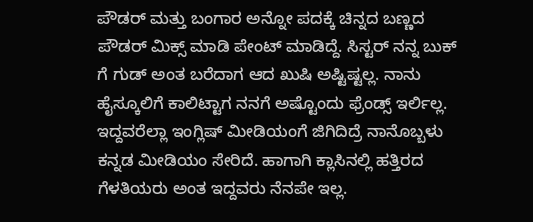ಪೌಡರ್ ಮತ್ತು ಬಂಗಾರ ಅನ್ನೋ ಪದಕ್ಕೆ ಚಿನ್ನದ ಬಣ್ಣದ ಪೌಡರ್ ಮಿಕ್ಸ್ ಮಾಡಿ ಪೇಂಟ್ ಮಾಡಿದ್ದೆ. ಸಿಸ್ಟರ್ ನನ್ನ ಬುಕ್ ಗೆ ಗುಡ್ ಅಂತ ಬರೆದಾಗ ಆದ ಖುಷಿ ಅಷ್ಟಿಷ್ಟಲ್ಲ. ನಾನು ಹೈಸ್ಕೂಲಿಗೆ ಕಾಲಿಟ್ಟಾಗ ನನಗೆ ಅಷ್ಟೊಂದು ಫ್ರೆಂಡ್ಸ್ ಇರ್ಲಿಲ್ಲ. ಇದ್ದವರೆಲ್ಲಾ ಇಂಗ್ಲಿಷ್ ಮೀಡಿಯಂಗೆ ಜಿಗಿದಿದ್ರೆ ನಾನೊಬ್ಬಳು ಕನ್ನಡ ಮೀಡಿಯಂ ಸೇರಿದೆ. ಹಾಗಾಗಿ ಕ್ಲಾಸಿನಲ್ಲಿ ಹತ್ತಿರದ ಗೆಳತಿಯರು ಅಂತ ಇದ್ದವರು ನೆನಪೇ ಇಲ್ಲ.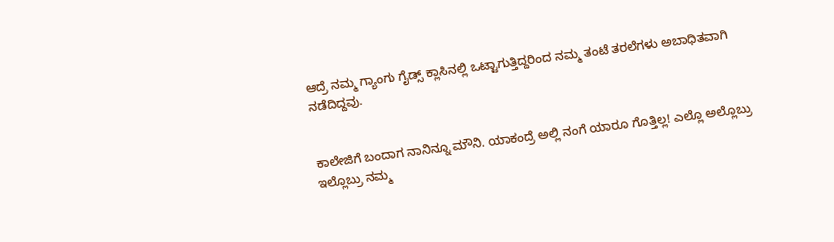ಆದ್ರೆ ನಮ್ಮ ಗ್ಯಾಂಗು ಗೈಡ್ಸ್ ಕ್ಲಾಸಿನಲ್ಲಿ ಒಟ್ಟಾಗುತ್ತಿದ್ದರಿಂದ ನಮ್ಮ ತಂಟೆ ತರಲೆಗಳು ಅಬಾಧಿತವಾಗಿ ನಡೆದಿದ್ದವು.


ಕಾಲೇಜಿಗೆ ಬಂದಾಗ ನಾನಿನ್ನೂ ಮೌನಿ. ಯಾಕಂದ್ರೆ ಅಲ್ಲಿ ನಂಗೆ ಯಾರೂ ಗೊತ್ತಿಲ್ಲ! ಎಲ್ಲೊ ಅಲ್ಲೊಬ್ರು ಇಲ್ಲೊಬ್ರು ನಮ್ಮ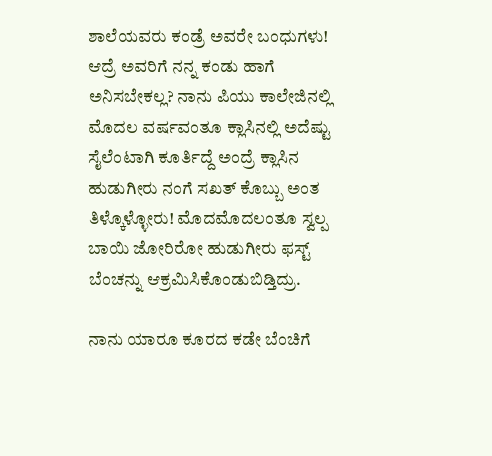ಶಾಲೆಯವರು ಕಂಡ್ರೆ ಅವರೇ ಬಂಧುಗಳು! ಆದ್ರೆ ಅವರಿಗೆ ನನ್ನ ಕಂಡು ಹಾಗೆ ಅನಿಸಬೇಕಲ್ಲ? ನಾನು ಪಿಯು ಕಾಲೇಜಿನಲ್ಲಿ ಮೊದಲ ವರ್ಷವಂತೂ ಕ್ಲಾಸಿನಲ್ಲಿ ಅದೆಷ್ಟು ಸೈಲೆಂಟಾಗಿ ಕೂರ್ತಿದ್ದೆ ಅಂದ್ರೆ ಕ್ಲಾಸಿನ ಹುಡುಗೀರು ನಂಗೆ ಸಖತ್ ಕೊಬ್ಬು ಅಂತ ತಿಳ್ಕೊಳ್ಳೋರು! ಮೊದಮೊದಲಂತೂ ಸ್ವಲ್ಪ ಬಾಯಿ ಜೋರಿರೋ ಹುಡುಗೀರು ಫಸ್ಟ್ ಬೆಂಚನ್ನು ಆಕ್ರಮಿಸಿಕೊಂಡುಬಿಡ್ತಿದ್ರು.

ನಾನು ಯಾರೂ ಕೂರದ ಕಡೇ ಬೆಂಚಿಗೆ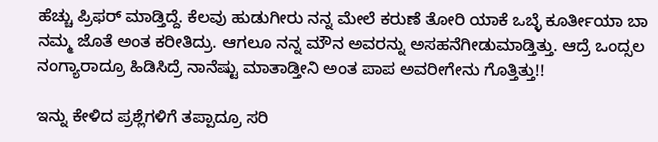ಹೆಚ್ಚು ಪ್ರಿಫರ್ ಮಾಡ್ತಿದ್ದೆ. ಕೆಲವು ಹುಡುಗೀರು ನನ್ನ ಮೇಲೆ ಕರುಣೆ ತೋರಿ ಯಾಕೆ ಒಬ್ಳೆ ಕೂರ್ತೀಯಾ ಬಾ ನಮ್ಮ ಜೊತೆ ಅಂತ ಕರೀತಿದ್ರು. ಆಗಲೂ ನನ್ನ ಮೌನ ಅವರನ್ನು ಅಸಹನೆಗೀಡುಮಾಡ್ತಿತ್ತು. ಆದ್ರೆ ಒಂದ್ಸಲ ನಂಗ್ಯಾರಾದ್ರೂ ಹಿಡಿಸಿದ್ರೆ ನಾನೆಷ್ಟು ಮಾತಾಡ್ತೀನಿ ಅಂತ ಪಾಪ ಅವರೀಗೇನು ಗೊತ್ತಿತ್ತು!!

ಇನ್ನು ಕೇಳಿದ ಪ್ರಶ್ಲೆಗಳಿಗೆ ತಪ್ಪಾದ್ರೂ ಸರಿ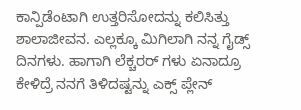ಕಾನ್ಪಿಡೆಂಟಾಗಿ ಉತ್ತರಿಸೋದನ್ನು ಕಲಿಸಿತ್ತು ಶಾಲಾಜೀವನ. ಎಲ್ಲಕ್ಕೂ ಮಿಗಿಲಾಗಿ ನನ್ನ ಗೈಡ್ಸ್ ದಿನಗಳು. ಹಾಗಾಗಿ ಲೆಕ್ಚರರ್ ಗಳು ಏನಾದ್ರೂ ಕೇಳಿದ್ರೆ ನನಗೆ ತಿಳಿದಷ್ಟನ್ನು ಎಕ್ಸ್ ಪ್ಲೇನ್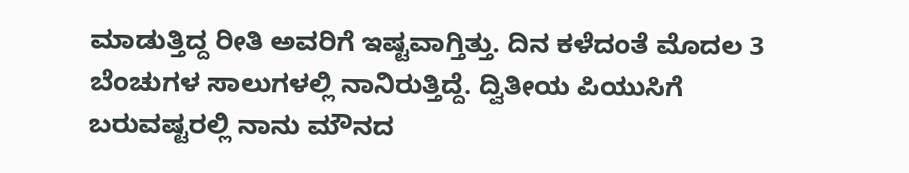ಮಾಡುತ್ತಿದ್ದ ರೀತಿ ಅವರಿಗೆ ಇಷ್ಟವಾಗ್ತಿತ್ತು. ದಿನ ಕಳೆದಂತೆ ಮೊದಲ 3 ಬೆಂಚುಗಳ ಸಾಲುಗಳಲ್ಲಿ ನಾನಿರುತ್ತಿದ್ದೆ. ದ್ವಿತೀಯ ಪಿಯುಸಿಗೆ ಬರುವಷ್ಟರಲ್ಲಿ ನಾನು ಮೌನದ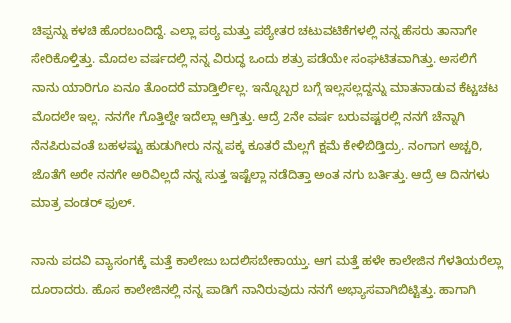ಚಿಪ್ಪನ್ನು ಕಳಚಿ ಹೊರಬಂದಿದ್ದೆ. ಎಲ್ಲಾ ಪಠ್ಯ ಮತ್ತು ಪಠ್ಯೇತರ ಚಟುವಟಿಕೆಗಳಲ್ಲಿ ನನ್ನ ಹೆಸರು ತಾನಾಗೇ ಸೇರಿಕೊಳ್ತಿತ್ತು. ಮೊದಲ ವರ್ಷದಲ್ಲಿ ನನ್ನ ವಿರುದ್ಧ ಒಂದು ಶತ್ರು ಪಡೆಯೇ ಸಂಘಟಿತವಾಗಿತ್ತು. ಅಸಲಿಗೆ ನಾನು ಯಾರಿಗೂ ಏನೂ ತೊಂದರೆ ಮಾಡ್ತಿರ್ಲಿಲ್ಲ. ಇನ್ನೊಬ್ಬರ ಬಗ್ಗೆ ಇಲ್ಲಸಲ್ಲದ್ದನ್ನು ಮಾತನಾಡುವ ಕೆಟ್ಚಚಟ ಮೊದಲೇ ಇಲ್ಲ. ನನಗೇ ಗೊತ್ತಿಲ್ದೇ ಇದೆಲ್ಲಾ ಆಗ್ತಿತ್ತು. ಆದ್ರೆ 2ನೇ ವರ್ಷ ಬರುವಷ್ಟರಲ್ಲಿ ನನಗೆ ಚೆನ್ನಾಗಿ ನೆನಪಿರುವಂತೆ ಬಹಳಷ್ಟು ಹುಡುಗೀರು ನನ್ನ ಪಕ್ಕ ಕೂತರೆ ಮೆಲ್ಲಗೆ ಕ್ಷಮೆ ಕೇಳಿಬಿಡ್ತಿದ್ರು. ನಂಗಾಗ ಅಚ್ಚರಿ, ಜೊತೆಗೆ ಅರೇ ನನಗೇ ಅರಿವಿಲ್ಲದೆ ನನ್ನ ಸುತ್ತ ಇಷ್ಟೆಲ್ಲಾ ನಡೆದಿತ್ತಾ ಅಂತ ನಗು ಬರ್ತಿತ್ತು. ಆದ್ರೆ ಆ ದಿನಗಳು ಮಾತ್ರ ವಂಡರ್ ಫುಲ್.

ನಾನು ಪದವಿ ವ್ಯಾಸಂಗಕ್ಕೆ ಮತ್ತೆ ಕಾಲೇಜು ಬದಲಿಸಬೇಕಾಯ್ತು. ಆಗ ಮತ್ತೆ ಹಳೇ ಕಾಲೇಜಿನ ಗೆಳತಿಯರೆಲ್ಲಾ ದೂರಾದರು. ಹೊಸ ಕಾಲೇಜಿನಲ್ಲಿ ನನ್ನ ಪಾಡಿಗೆ ನಾನಿರುವುದು ನನಗೆ ಅಭ್ಯಾಸವಾಗಿಬಿಟ್ಟಿತ್ತು. ಹಾಗಾಗಿ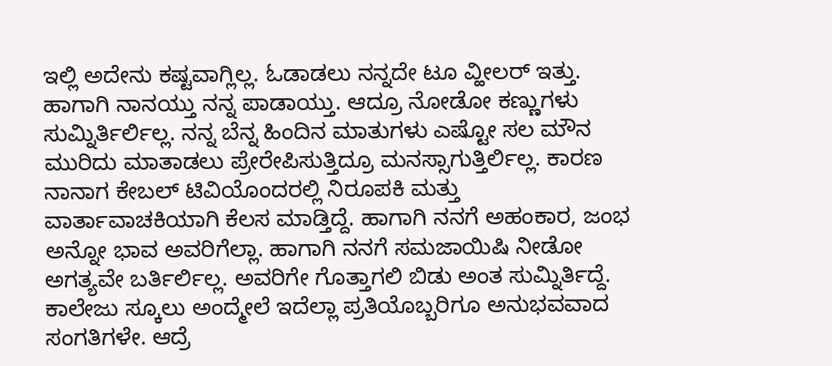ಇಲ್ಲಿ ಅದೇನು ಕಷ್ಟವಾಗ್ಲಿಲ್ಲ. ಓಡಾಡಲು ನನ್ನದೇ ಟೂ ವ್ಹೀಲರ್ ಇತ್ತು. ಹಾಗಾಗಿ ನಾನಯ್ತು ನನ್ನ ಪಾಡಾಯ್ತು. ಆದ್ರೂ ನೋಡೋ ಕಣ್ಣುಗಳು ಸುಮ್ನಿರ್ತಿರ್ಲಿಲ್ಲ. ನನ್ನ ಬೆನ್ನ ಹಿಂದಿನ ಮಾತುಗಳು ಎಷ್ಟೋ ಸಲ ಮೌನ ಮುರಿದು ಮಾತಾಡಲು ಪ್ರೇರೇಪಿಸುತ್ತಿದ್ರೂ ಮನಸ್ಸಾಗುತ್ತಿರ್ಲಿಲ್ಲ. ಕಾರಣ ನಾನಾಗ ಕೇಬಲ್ ಟಿವಿಯೊಂದರಲ್ಲಿ ನಿರೂಪಕಿ ಮತ್ತು ವಾರ್ತಾವಾಚಕಿಯಾಗಿ ಕೆಲಸ ಮಾಡ್ತಿದ್ದೆ. ಹಾಗಾಗಿ ನನಗೆ ಅಹಂಕಾರ, ಜಂಭ ಅನ್ನೋ ಭಾವ ಅವರಿಗೆಲ್ಲಾ. ಹಾಗಾಗಿ ನನಗೆ ಸಮಜಾಯಿಷಿ ನೀಡೋ ಅಗತ್ಯವೇ ಬರ್ತಿರ್ಲಿಲ್ಲ. ಅವರಿಗೇ ಗೊತ್ತಾಗಲಿ ಬಿಡು ಅಂತ ಸುಮ್ನಿರ್ತಿದ್ದೆ. ಕಾಲೇಜು ಸ್ಕೂಲು ಅಂದ್ಮೇಲೆ ಇದೆಲ್ಲಾ ಪ್ರತಿಯೊಬ್ಬರಿಗೂ ಅನುಭವವಾದ ಸಂಗತಿಗಳೇ. ಆದ್ರೆ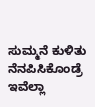ಸುಮ್ಮನೆ ಕುಳಿತು ನೆನಪಿಸಿಕೊಂಡ್ರೆ ಇವೆಲ್ಲಾ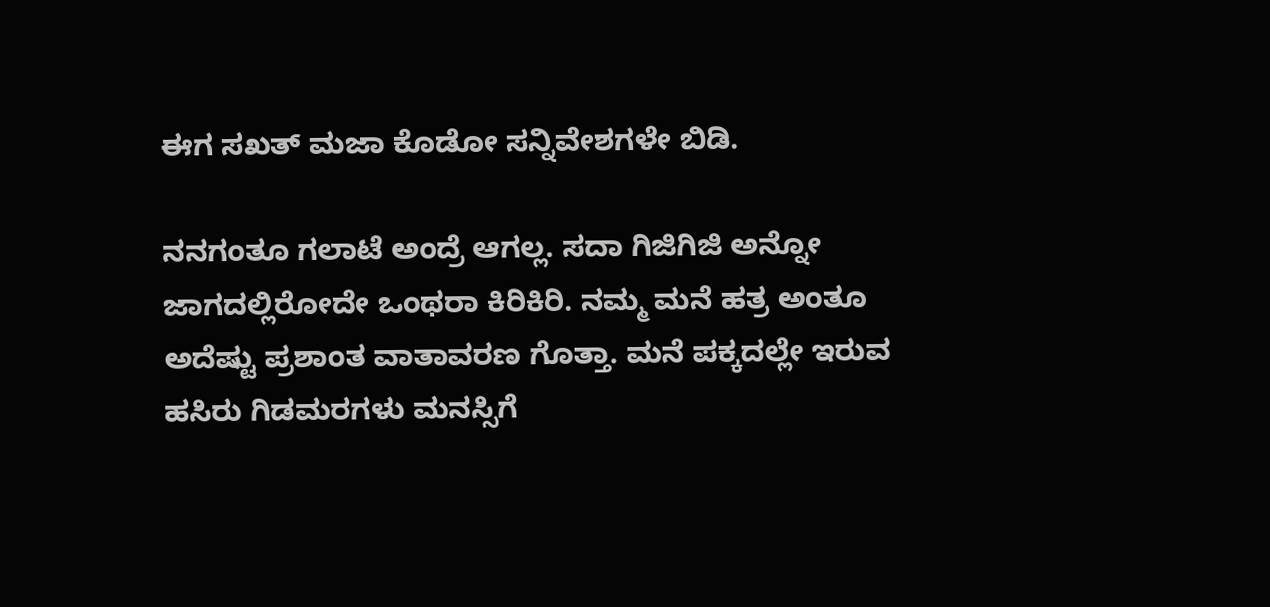ಈಗ ಸಖತ್ ಮಜಾ ಕೊಡೋ ಸನ್ನಿವೇಶಗಳೇ ಬಿಡಿ.

ನನಗಂತೂ ಗಲಾಟೆ ಅಂದ್ರೆ ಆಗಲ್ಲ. ಸದಾ ಗಿಜಿಗಿಜಿ ಅನ್ನೋ ಜಾಗದಲ್ಲಿರೋದೇ ಒಂಥರಾ ಕಿರಿಕಿರಿ. ನಮ್ಮ ಮನೆ ಹತ್ರ ಅಂತೂ ಅದೆಷ್ಟು ಪ್ರಶಾಂತ ವಾತಾವರಣ ಗೊತ್ತಾ. ಮನೆ ಪಕ್ಕದಲ್ಲೇ ಇರುವ ಹಸಿರು ಗಿಡಮರಗಳು ಮನಸ್ಸಿಗೆ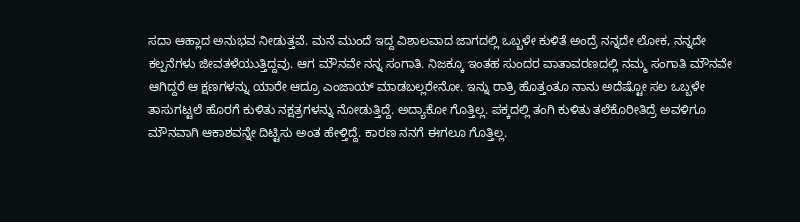ಸದಾ ಆಹ್ಲಾದ ಅನುಭವ ನೀಡುತ್ತವೆ. ಮನೆ ಮುಂದೆ ಇದ್ದ ವಿಶಾಲವಾದ ಜಾಗದಲ್ಲಿ ಒಬ್ಬಳೇ ಕುಳಿತೆ ಅಂದ್ರೆ ನನ್ನದೇ ಲೋಕ, ನನ್ನದೇ ಕಲ್ಪನೆಗಳು ಜೀವತಳೆಯುತ್ತಿದ್ದವು. ಆಗ ಮೌನವೇ ನನ್ನ ಸಂಗಾತಿ. ನಿಜಕ್ಕೂ ಇಂತಹ ಸುಂದರ ವಾತಾವರಣದಲ್ಲಿ ನಮ್ಮ ಸಂಗಾತಿ ಮೌನವೇ ಆಗಿದ್ದರೆ ಆ ಕ್ಷಣಗಳನ್ನು ಯಾರೇ ಆದ್ರೂ ಎಂಜಾಯ್ ಮಾಡಬಲ್ಲರೇನೋ. ಇನ್ನು ರಾತ್ರಿ ಹೊತ್ತಂತೂ ನಾನು ಅದೆಷ್ಟೋ ಸಲ ಒಬ್ಬಳೇ ತಾಸುಗಟ್ಟಲೆ ಹೊರಗೆ ಕುಳಿತು ನಕ್ಷತ್ರಗಳನ್ನು ನೋಡುತ್ತಿದ್ದೆ. ಅದ್ಯಾಕೋ ಗೊತ್ತಿಲ್ಲ. ಪಕ್ಕದಲ್ಲಿ ತಂಗಿ ಕುಳಿತು ತಲೆಕೊರೀತಿದ್ರೆ ಅವಳಿಗೂ ಮೌನವಾಗಿ ಆಕಾಶವನ್ನೇ ದಿಟ್ಟಿಸು ಅಂತ ಹೇಳ್ತಿದ್ದೆ. ಕಾರಣ ನನಗೆ ಈಗಲೂ ಗೊತ್ತಿಲ್ಲ.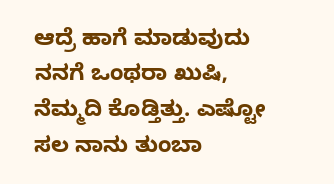ಆದ್ರೆ ಹಾಗೆ ಮಾಡುವುದು ನನಗೆ ಒಂಥರಾ ಖುಷಿ, ನೆಮ್ಮದಿ ಕೊಡ್ತಿತ್ತು. ಎಷ್ಟೋ ಸಲ ನಾನು ತುಂಬಾ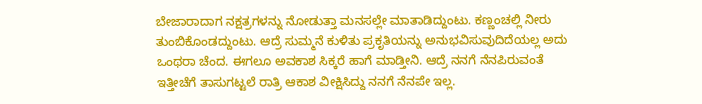ಬೇಜಾರಾದಾಗ ನಕ್ಷತ್ರಗಳನ್ನು ನೋಡುತ್ತಾ ಮನಸಲ್ಲೇ ಮಾತಾಡಿದ್ದುಂಟು. ಕಣ್ಣಂಚಲ್ಲಿ ನೀರು ತುಂಬಿಕೊಂಡದ್ದುಂಟು. ಆದ್ರೆ ಸುಮ್ಮನೆ ಕುಳಿತು ಪ್ರಕೃತಿಯನ್ನು ಅನುಭವಿಸುವುದಿದೆಯಲ್ಲ ಅದು ಒಂಥರಾ ಚೆಂದ. ಈಗಲೂ ಅವಕಾಶ ಸಿಕ್ಕರೆ ಹಾಗೆ ಮಾಡ್ತೀನಿ. ಆದ್ರೆ ನನಗೆ ನೆನಪಿರುವಂತೆ ಇತ್ತೀಚೆಗೆ ತಾಸುಗಟ್ಟಲೆ ರಾತ್ರಿ ಆಕಾಶ ವೀಕ್ಷಿಸಿದ್ದು ನನಗೆ ನೆನಪೇ ಇಲ್ಲ.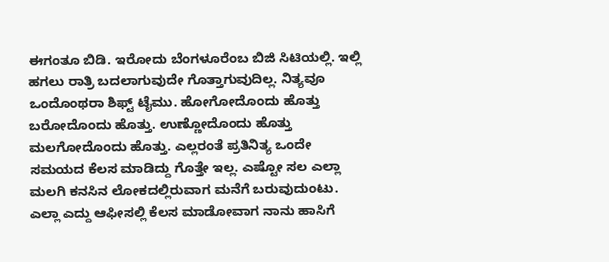ಈಗಂತೂ ಬಿಡಿ. ಇರೋದು ಬೆಂಗಳೂರೆಂಬ ಬಿಜಿ ಸಿಟಿಯಲ್ಲಿ. ಇಲ್ಲಿ ಹಗಲು ರಾತ್ರಿ ಬದಲಾಗುವುದೇ ಗೊತ್ತಾಗುವುದಿಲ್ಲ. ನಿತ್ಯವೂ ಒಂದೊಂಥರಾ ಶಿಫ್ಟ್ ಟೈಮು. ಹೋಗೋದೊಂದು ಹೊತ್ತು ಬರೋದೊಂದು ಹೊತ್ತು. ಉಣ್ಣೋದೊಂದು ಹೊತ್ತು ಮಲಗೋದೊಂದು ಹೊತ್ತು. ಎಲ್ಲರಂತೆ ಪ್ರತಿನಿತ್ಯ ಒಂದೇ ಸಮಯದ ಕೆಲಸ ಮಾಡಿದ್ದು ಗೊತ್ತೇ ಇಲ್ಲ. ಎಷ್ಟೋ ಸಲ ಎಲ್ಲಾ ಮಲಗಿ ಕನಸಿನ ಲೋಕದಲ್ಲಿರುವಾಗ ಮನೆಗೆ ಬರುವುದುಂಟು. ಎಲ್ಲಾ ಎದ್ದು ಆಫೀಸಲ್ಲಿ ಕೆಲಸ ಮಾಡೋವಾಗ ನಾನು ಹಾಸಿಗೆ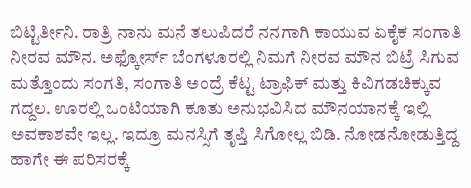ಬಿಟ್ಟಿರ್ತೀನಿ. ರಾತ್ರಿ ನಾನು ಮನೆ ತಲುಪಿದರೆ ನನಗಾಗಿ ಕಾಯುವ ಏಕೈಕ ಸಂಗಾತಿ ನೀರವ ಮೌನ. ಅಫ್ಕೋರ್ಸ್ ಬೆಂಗಳೂರಲ್ಲಿ ನಿಮಗೆ ನೀರವ ಮೌನ ಬಿಟ್ರೆ ಸಿಗುವ ಮತ್ತೊಂದು ಸಂಗತಿ, ಸಂಗಾತಿ ಅಂದ್ರೆ ಕೆಟ್ಟ ಟ್ರಾಫಿಕ್ ಮತ್ತು ಕಿವಿಗಡಚಿಕ್ಕುವ ಗದ್ದಲ. ಊರಲ್ಲಿ ಒಂಟಿಯಾಗಿ ಕೂತು ಅನುಭವಿಸಿದ ಮೌನಯಾನಕ್ಕೆ ಇಲ್ಲಿ ಅವಕಾಶವೇ ಇಲ್ಲ. ಇದ್ರೂ ಮನಸ್ಸಿಗೆ ತೃಪ್ತಿ ಸಿಗೋಲ್ಲ ಬಿಡಿ. ನೋಡನೋಡುತ್ತಿದ್ದ ಹಾಗೇ ಈ ಪರಿಸರಕ್ಕೆ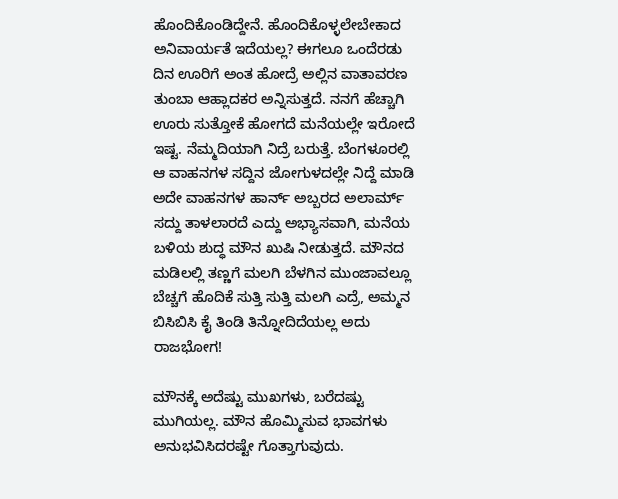ಹೊಂದಿಕೊಂಡಿದ್ದೇನೆ. ಹೊಂದಿಕೊಳ್ಳಲೇಬೇಕಾದ ಅನಿವಾರ್ಯತೆ ಇದೆಯಲ್ಲ? ಈಗಲೂ ಒಂದೆರಡು ದಿನ ಊರಿಗೆ ಅಂತ ಹೋದ್ರೆ ಅಲ್ಲಿನ ವಾತಾವರಣ ತುಂಬಾ ಆಹ್ಲಾದಕರ ಅನ್ನಿಸುತ್ತದೆ. ನನಗೆ ಹೆಚ್ಚಾಗಿ ಊರು ಸುತ್ತೋಕೆ ಹೋಗದೆ ಮನೆಯಲ್ಲೇ ಇರೋದೆ ಇಷ್ಟ. ನೆಮ್ಮದಿಯಾಗಿ ನಿದ್ರೆ ಬರುತ್ತೆ. ಬೆಂಗಳೂರಲ್ಲಿ ಆ ವಾಹನಗಳ ಸದ್ದಿನ ಜೋಗುಳದಲ್ಲೇ ನಿದ್ದೆ ಮಾಡಿ ಅದೇ ವಾಹನಗಳ ಹಾರ್ನ್ ಅಬ್ಬರದ ಅಲಾರ್ಮ್ ಸದ್ದು ತಾಳಲಾರದೆ ಎದ್ದು ಅಭ್ಯಾಸವಾಗಿ, ಮನೆಯ ಬಳಿಯ ಶುದ್ಧ ಮೌನ ಖುಷಿ ನೀಡುತ್ತದೆ. ಮೌನದ ಮಡಿಲಲ್ಲಿ ತಣ್ಣಗೆ ಮಲಗಿ ಬೆಳಗಿನ ಮುಂಜಾವಲ್ಲೂ ಬೆಚ್ಚಗೆ ಹೊದಿಕೆ ಸುತ್ತಿ ಸುತ್ತಿ ಮಲಗಿ ಎದ್ರೆ, ಅಮ್ಮನ ಬಿಸಿಬಿಸಿ ಕೈ ತಿಂಡಿ ತಿನ್ನೋದಿದೆಯಲ್ಲ ಅದು ರಾಜಭೋಗ!

ಮೌನಕ್ಕೆ ಅದೆಷ್ಟು ಮುಖಗಳು, ಬರೆದಷ್ಟು ಮುಗಿಯಲ್ಲ. ಮೌನ ಹೊಮ್ಮಿಸುವ ಭಾವಗಳು ಅನುಭವಿಸಿದರಷ್ಟೇ ಗೊತ್ತಾಗುವುದು.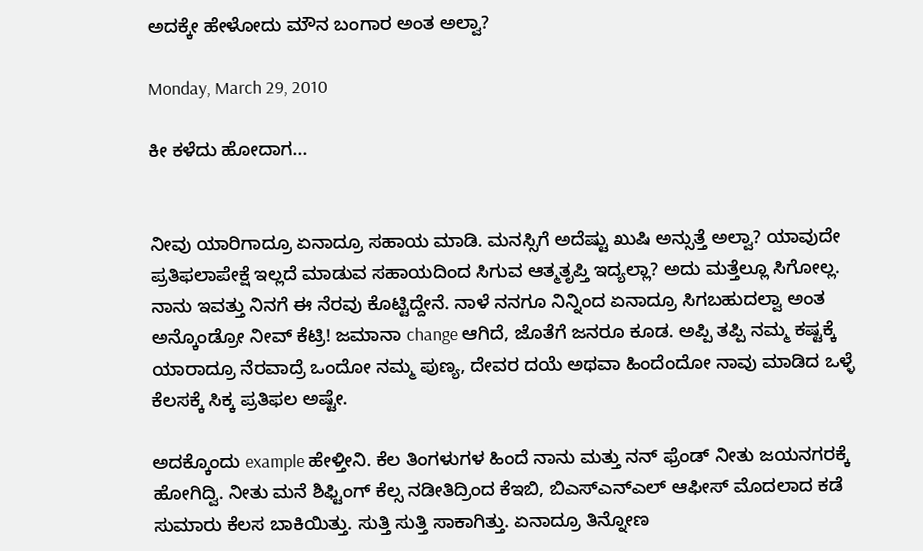ಅದಕ್ಕೇ ಹೇಳೋದು ಮೌನ ಬಂಗಾರ ಅಂತ ಅಲ್ವಾ?

Monday, March 29, 2010

ಕೀ ಕಳೆದು ಹೋದಾಗ...


ನೀವು ಯಾರಿಗಾದ್ರೂ ಏನಾದ್ರೂ ಸಹಾಯ ಮಾಡಿ. ಮನಸ್ಸಿಗೆ ಅದೆಷ್ಟು ಖುಷಿ ಅನ್ಸುತ್ತೆ ಅಲ್ವಾ? ಯಾವುದೇ ಪ್ರತಿಫಲಾಪೇಕ್ಷೆ ಇಲ್ಲದೆ ಮಾಡುವ ಸಹಾಯದಿಂದ ಸಿಗುವ ಆತ್ಮತೃಪ್ತಿ ಇದ್ಯಲ್ಲಾ? ಅದು ಮತ್ತೆಲ್ಲೂ ಸಿಗೋಲ್ಲ. ನಾನು ಇವತ್ತು ನಿನಗೆ ಈ ನೆರವು ಕೊಟ್ಟಿದ್ದೇನೆ. ನಾಳೆ ನನಗೂ ನಿನ್ನಿಂದ ಏನಾದ್ರೂ ಸಿಗಬಹುದಲ್ವಾ ಅಂತ ಅನ್ಕೊಂಡ್ರೋ ನೀವ್ ಕೆಟ್ರಿ! ಜಮಾನಾ change ಆಗಿದೆ, ಜೊತೆಗೆ ಜನರೂ ಕೂಡ. ಅಪ್ಪಿ ತಪ್ಪಿ ನಮ್ಮ ಕಷ್ಟಕ್ಕೆ ಯಾರಾದ್ರೂ ನೆರವಾದ್ರೆ ಒಂದೋ ನಮ್ಮ ಪುಣ್ಯ, ದೇವರ ದಯೆ ಅಥವಾ ಹಿಂದೆಂದೋ ನಾವು ಮಾಡಿದ ಒಳ್ಳೆ ಕೆಲಸಕ್ಕೆ ಸಿಕ್ಕ ಪ್ರತಿಫಲ ಅಷ್ಟೇ.

ಅದಕ್ಕೊಂದು example ಹೇಳ್ತೀನಿ. ಕೆಲ ತಿಂಗಳುಗಳ ಹಿಂದೆ ನಾನು ಮತ್ತು ನನ್ ಫ್ರೆಂಡ್ ನೀತು ಜಯನಗರಕ್ಕೆ ಹೋಗಿದ್ವಿ. ನೀತು ಮನೆ ಶಿಫ್ಟಿಂಗ್ ಕೆಲ್ಸ ನಡೀತಿದ್ರಿಂದ ಕೆಇಬಿ, ಬಿಎಸ್ಎನ್ಎಲ್ ಆಫೀಸ್ ಮೊದಲಾದ ಕಡೆ ಸುಮಾರು ಕೆಲಸ ಬಾಕಿಯಿತ್ತು. ಸುತ್ತಿ ಸುತ್ತಿ ಸಾಕಾಗಿತ್ತು. ಏನಾದ್ರೂ ತಿನ್ನೋಣ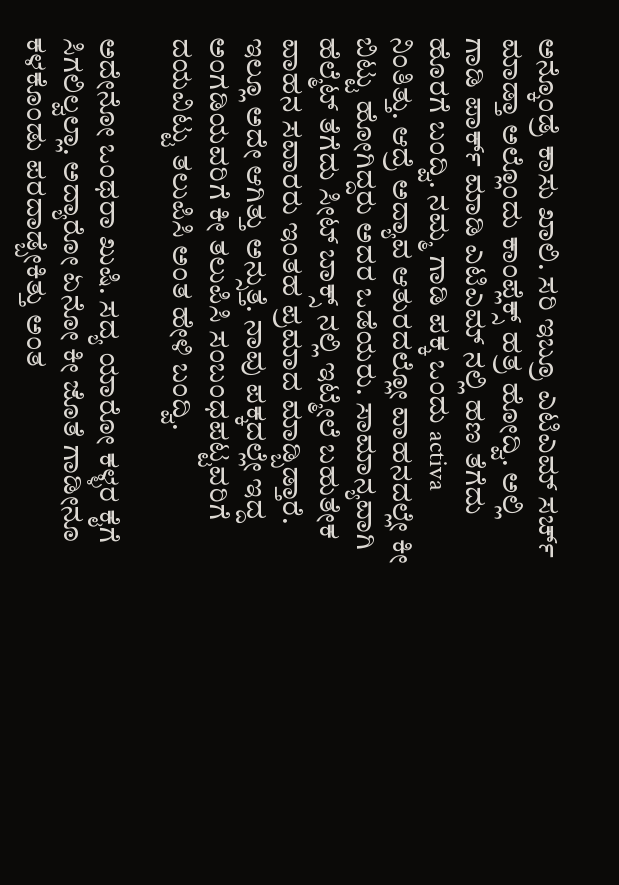ಅನ್ಕೊಂಡ್ರೆ ಕಾಸು ಖಾಲಿ. ಸರಿ ಇಬ್ರೂ ಎಟಿಎಮ್ ಸರ್ಚ್ ಮಾಡ್ತಾ ಅಲ್ಲೊಂದು ಕಾಂಪ್ಲೆಕ್ಸ್ ಹತ್ರ ಹೋದ್ವಿ. ಅಲ್ಲಿ ಗಾಡಿ ಪಾರ್ಕ್ ಮಾಡಿ ಎಟಿಎಮ್ ನಲ್ಲಿ ಹಣ ತೆಗೆದು ಹೊರಗೆ ಬಂದ್ವಿ. ನಮ್ಮ ಗಾಡಿ ಪಕ್ಕ ಒಂದು activa ನಿಂತಿತ್ತು. ಆದ್ರೆ ಅದ್ಯಾವ ಆತುರದಲ್ಲೋ ವಾಹನದಲ್ಲೇ ಕೀ ಬಿಟ್ಟು ಹೋಗಿದ್ದರು ಅದರ ಒಡೆಯರು. ಸಾಮಾನ್ಯವಾಗಿ ಹೆಲ್ಮೆಟ್ ತೆಗೆದು ಸೀಟ್ ಬಾಕ್ಸ್ ನಲ್ಲಿ ಇಟ್ಮೇಲೆ ಬಹುತೇಕ ವಾಹನ ಸವಾರರು ಇಂತಹ ಪ್ರಮಾದ ಮಾಡ್ಬಿಡ್ತಾರೆ. ಇಲ್ಲೂ ಅದೇ ಆಗಿತ್ತು ಅನ್ಸುತ್ತೆ. ನಾವು ಪಕ್ಕದಲ್ಲೇ ಇದ್ದ ಅಂಗಡಿಯವರಿಗೆ ಕೀ ತಲುಪಿಸಿ ಸಂಬಂಧಪಟ್ಟವರಿಗೆ ದಯವಿಟ್ಟು ತಲುಪಿಸಿ ಅಂತ ಹೇಳಿ ಬಂದ್ವಿ.

ಅದೇನೋ ಒಂಥರಾ ಖುಷಿ. ಸದ್ಯ ಯಾರೋ ಕಳ್ಳರ ಕೈಗೆ ಸಿಗಲಿಲ್ವಲ್ಲಾ. ಅದ್ಯಾರೋ ಏನೋ ಕೀ ಜೊತೆ ಗಾಡೀನೂ ಕಳಕೊಂಡು ಪರದಾಡ್ಬೇಕಿತ್ತು ಅಂತ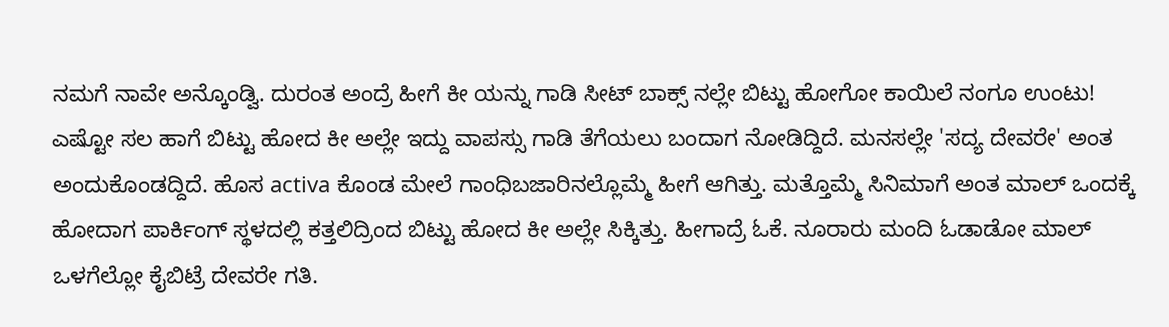ನಮಗೆ ನಾವೇ ಅನ್ಕೊಂಡ್ವಿ. ದುರಂತ ಅಂದ್ರೆ ಹೀಗೆ ಕೀ ಯನ್ನು ಗಾಡಿ ಸೀಟ್ ಬಾಕ್ಸ್ ನಲ್ಲೇ ಬಿಟ್ಟು ಹೋಗೋ ಕಾಯಿಲೆ ನಂಗೂ ಉಂಟು! ಎಷ್ಟೋ ಸಲ ಹಾಗೆ ಬಿಟ್ಟು ಹೋದ ಕೀ ಅಲ್ಲೇ ಇದ್ದು ವಾಪಸ್ಸು ಗಾಡಿ ತೆಗೆಯಲು ಬಂದಾಗ ನೋಡಿದ್ದಿದೆ. ಮನಸಲ್ಲೇ 'ಸದ್ಯ ದೇವರೇ' ಅಂತ ಅಂದುಕೊಂಡದ್ದಿದೆ. ಹೊಸ activa ಕೊಂಡ ಮೇಲೆ ಗಾಂಧಿಬಜಾರಿನಲ್ಲೊಮ್ಮೆ ಹೀಗೆ ಆಗಿತ್ತು. ಮತ್ತೊಮ್ಮೆ ಸಿನಿಮಾಗೆ ಅಂತ ಮಾಲ್ ಒಂದಕ್ಕೆ ಹೋದಾಗ ಪಾರ್ಕಿಂಗ್ ಸ್ಥಳದಲ್ಲಿ ಕತ್ತಲಿದ್ರಿಂದ ಬಿಟ್ಟು ಹೋದ ಕೀ ಅಲ್ಲೇ ಸಿಕ್ಕಿತ್ತು. ಹೀಗಾದ್ರೆ ಓಕೆ. ನೂರಾರು ಮಂದಿ ಓಡಾಡೋ ಮಾಲ್ ಒಳಗೆಲ್ಲೋ ಕೈಬಿಟ್ರೆ ದೇವರೇ ಗತಿ.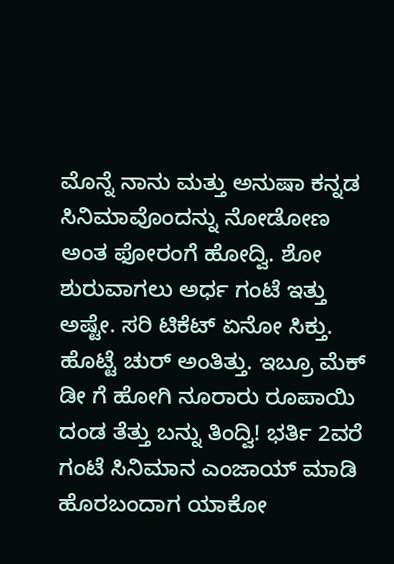ಮೊನ್ನೆ ನಾನು ಮತ್ತು ಅನುಷಾ ಕನ್ನಡ ಸಿನಿಮಾವೊಂದನ್ನು ನೋಡೋಣ ಅಂತ ಫೋರಂಗೆ ಹೋದ್ವಿ. ಶೋ ಶುರುವಾಗಲು ಅರ್ಧ ಗಂಟೆ ಇತ್ತು ಅಷ್ಟೇ. ಸರಿ ಟಿಕೆಟ್ ಏನೋ ಸಿಕ್ತು. ಹೊಟ್ಟೆ ಚುರ್ ಅಂತಿತ್ತು. ಇಬ್ರೂ ಮೆಕ್ ಡೀ ಗೆ ಹೋಗಿ ನೂರಾರು ರೂಪಾಯಿ ದಂಡ ತೆತ್ತು ಬನ್ನು ತಿಂದ್ವಿ! ಭರ್ತಿ 2ವರೆ ಗಂಟೆ ಸಿನಿಮಾನ ಎಂಜಾಯ್ ಮಾಡಿ ಹೊರಬಂದಾಗ ಯಾಕೋ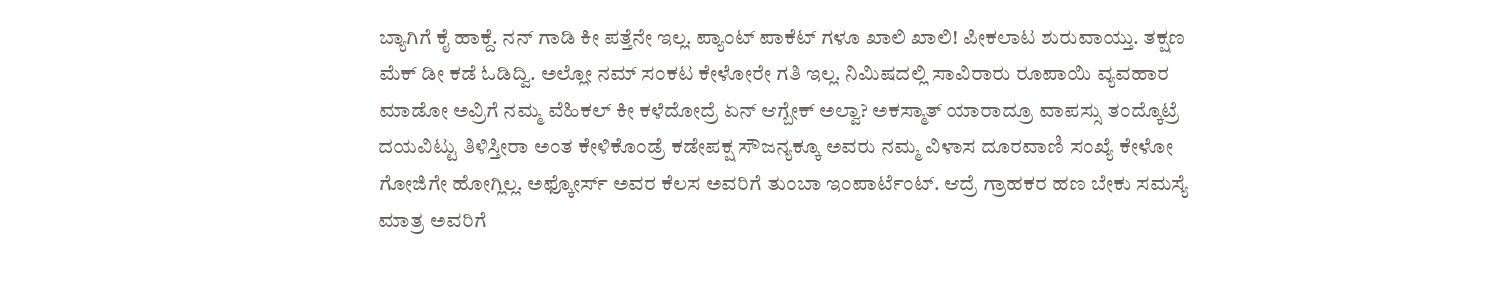ಬ್ಯಾಗಿಗೆ ಕೈ ಹಾಕ್ದೆ. ನನ್ ಗಾಡಿ ಕೀ ಪತ್ತೆನೇ ಇಲ್ಲ. ಪ್ಯಾಂಟ್ ಪಾಕೆಟ್ ಗಳೂ ಖಾಲಿ ಖಾಲಿ! ಪೀಕಲಾಟ ಶುರುವಾಯ್ತು. ತಕ್ಷಣ ಮೆಕ್ ಡೀ ಕಡೆ ಓಡಿದ್ವಿ. ಅಲ್ಲೋ ನಮ್ ಸಂಕಟ ಕೇಳೋರೇ ಗತಿ ಇಲ್ಲ. ನಿಮಿಷದಲ್ಲಿ ಸಾವಿರಾರು ರೂಪಾಯಿ ವ್ಯವಹಾರ ಮಾಡೋ ಅವ್ರಿಗೆ ನಮ್ಮ ವೆಹಿಕಲ್ ಕೀ ಕಳೆದೋದ್ರೆ ಏನ್ ಆಗ್ಬೇಕ್ ಅಲ್ವಾ? ಅಕಸ್ಮಾತ್ ಯಾರಾದ್ರೂ ವಾಪಸ್ಸು ತಂದ್ಕೊಟ್ರೆ ದಯವಿಟ್ಟು ತಿಳಿಸ್ತೀರಾ ಅಂತ ಕೇಳಿಕೊಂಡ್ರೆ ಕಡೇಪಕ್ಷ ಸೌಜನ್ಯಕ್ಕೂ ಅವರು ನಮ್ಮ ವಿಳಾಸ ದೂರವಾಣಿ ಸಂಖ್ಯೆ ಕೇಳೋ ಗೋಜಿಗೇ ಹೋಗ್ಲಿಲ್ಲ. ಅಫ್ಕೋರ್ಸ್ ಅವರ ಕೆಲಸ ಅವರಿಗೆ ತುಂಬಾ ಇಂಪಾರ್ಟೆಂಟ್. ಆದ್ರೆ ಗ್ರಾಹಕರ ಹಣ ಬೇಕು ಸಮಸ್ಯೆ ಮಾತ್ರ ಅವರಿಗೆ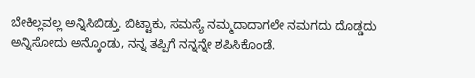ಬೇಕಿಲ್ಲವಲ್ಲ ಅನ್ನಿಸಿಬಿಡ್ತು. ಬಿಟ್ಟಾಕು, ಸಮಸ್ಯೆ ನಮ್ಮದಾದಾಗಲೇ ನಮಗದು ದೊಡ್ಡದು ಅನ್ನಿಸೋದು ಅನ್ಕೊಂಡು, ನನ್ನ ತಪ್ಪಿಗೆ ನನ್ನನ್ನೇ ಶಪಿಸಿಕೊಂಡೆ.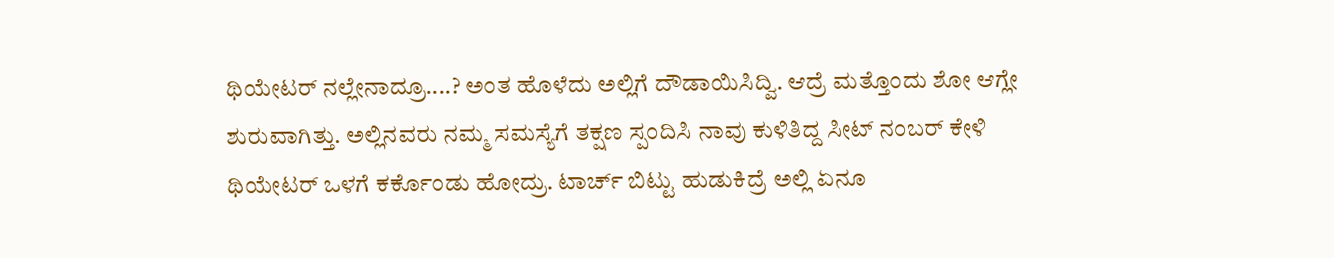ಥಿಯೇಟರ್ ನಲ್ಲೇನಾದ್ರೂ....? ಅಂತ ಹೊಳೆದು ಅಲ್ಲಿಗೆ ದೌಡಾಯಿಸಿದ್ವಿ. ಆದ್ರೆ ಮತ್ತೊಂದು ಶೋ ಆಗ್ಲೇ ಶುರುವಾಗಿತ್ತು. ಅಲ್ಲಿನವರು ನಮ್ಮ ಸಮಸ್ಯೆಗೆ ತಕ್ಷಣ ಸ್ಪಂದಿಸಿ ನಾವು ಕುಳಿತಿದ್ದ ಸೀಟ್ ನಂಬರ್ ಕೇಳಿ ಥಿಯೇಟರ್ ಒಳಗೆ ಕರ್ಕೊಂಡು ಹೋದ್ರು. ಟಾರ್ಚ್ ಬಿಟ್ಟು ಹುಡುಕಿದ್ರೆ ಅಲ್ಲಿ ಏನೂ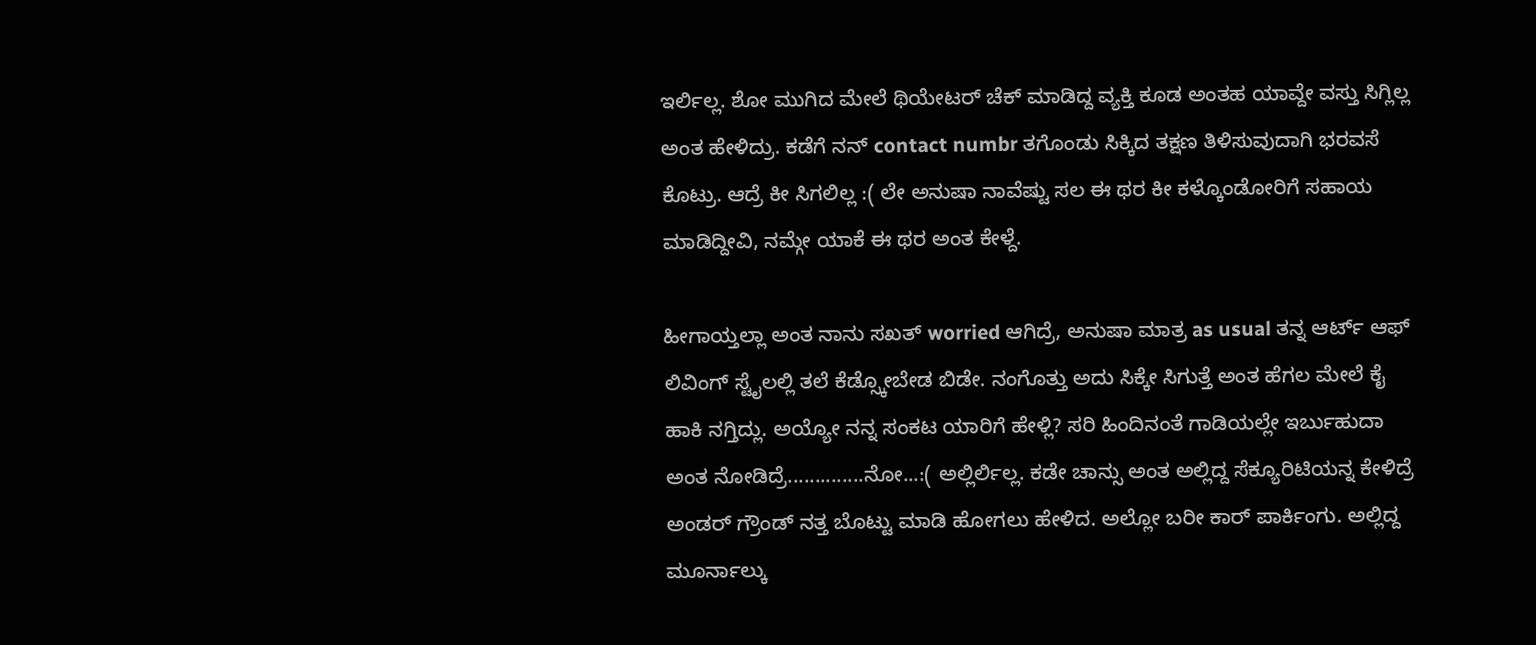ಇರ್ಲಿಲ್ಲ. ಶೋ ಮುಗಿದ ಮೇಲೆ ಥಿಯೇಟರ್ ಚೆಕ್ ಮಾಡಿದ್ದ ವ್ಯಕ್ತಿ ಕೂಡ ಅಂತಹ ಯಾವ್ದೇ ವಸ್ತು ಸಿಗ್ಲಿಲ್ಲ ಅಂತ ಹೇಳಿದ್ರು. ಕಡೆಗೆ ನನ್ contact numbr ತಗೊಂಡು ಸಿಕ್ಕಿದ ತಕ್ಷಣ ತಿಳಿಸುವುದಾಗಿ ಭರವಸೆ ಕೊಟ್ರು. ಆದ್ರೆ ಕೀ ಸಿಗಲಿಲ್ಲ :( ಲೇ ಅನುಷಾ ನಾವೆಷ್ಟು ಸಲ ಈ ಥರ ಕೀ ಕಳ್ಕೊಂಡೋರಿಗೆ ಸಹಾಯ ಮಾಡಿದ್ದೀವಿ, ನಮ್ಗೇ ಯಾಕೆ ಈ ಥರ ಅಂತ ಕೇಳ್ದೆ.

ಹೀಗಾಯ್ತಲ್ಲಾ ಅಂತ ನಾನು ಸಖತ್ worried ಆಗಿದ್ರೆ, ಅನುಷಾ ಮಾತ್ರ as usual ತನ್ನ ಆರ್ಟ್ ಆಫ್ ಲಿವಿಂಗ್ ಸ್ಟೈಲಲ್ಲಿ ತಲೆ ಕೆಡ್ಸ್ಕೋಬೇಡ ಬಿಡೇ. ನಂಗೊತ್ತು ಅದು ಸಿಕ್ಕೇ ಸಿಗುತ್ತೆ ಅಂತ ಹೆಗಲ ಮೇಲೆ ಕೈ ಹಾಕಿ ನಗ್ತಿದ್ಲು. ಅಯ್ಯೋ ನನ್ನ ಸಂಕಟ ಯಾರಿಗೆ ಹೇಳ್ಲಿ? ಸರಿ ಹಿಂದಿನಂತೆ ಗಾಡಿಯಲ್ಲೇ ಇರ್ಬುಹುದಾ ಅಂತ ನೋಡಿದ್ರೆ..............ನೋ...:( ಅಲ್ಲಿರ್ಲಿಲ್ಲ. ಕಡೇ ಚಾನ್ಸು ಅಂತ ಅಲ್ಲಿದ್ದ ಸೆಕ್ಯೂರಿಟಿಯನ್ನ ಕೇಳಿದ್ರೆ ಅಂಡರ್ ಗ್ರೌಂಡ್ ನತ್ತ ಬೊಟ್ಟು ಮಾಡಿ ಹೋಗಲು ಹೇಳಿದ. ಅಲ್ಲೋ ಬರೀ ಕಾರ್ ಪಾರ್ಕಿಂಗು. ಅಲ್ಲಿದ್ದ ಮೂರ್ನಾಲ್ಕು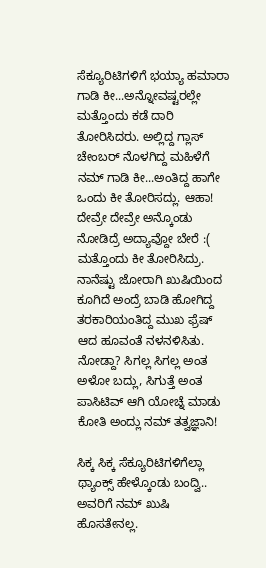ಸೆಕ್ಯೂರಿಟಿಗಳಿಗೆ ಭಯ್ಯಾ ಹಮಾರಾ ಗಾಡಿ ಕೀ...ಅನ್ನೋವಷ್ಟರಲ್ಲೇ ಮತ್ತೊಂದು ಕಡೆ ದಾರಿ ತೋರಿಸಿದರು. ಅಲ್ಲಿದ್ದ ಗ್ಲಾಸ್ ಚೇಂಬರ್ ನೊಳಗಿದ್ದ ಮಹಿಳೆಗೆ ನಮ್ ಗಾಡಿ ಕೀ...ಅಂತಿದ್ದ ಹಾಗೇ ಒಂದು ಕೀ ತೋರಿಸದ್ಲು. ಆಹಾ! ದೇವ್ರೇ ದೇವ್ರೇ ಅನ್ಕೊಂಡು ನೋಡಿದ್ರೆ ಅದ್ಯಾವ್ದೋ ಬೇರೆ :( ಮತ್ತೊಂದು ಕೀ ತೋರಿಸಿದ್ರು. ನಾನೆಷ್ಟು ಜೋರಾಗಿ ಖುಷಿಯಿಂದ ಕೂಗಿದೆ ಅಂದ್ರೆ ಬಾಡಿ ಹೋಗಿದ್ದ ತರಕಾರಿಯಂತಿದ್ದ ಮುಖ ಫ್ರೆಷ್ ಆದ ಹೂವಂತೆ ನಳನಳಿಸಿತು. ನೋಡ್ದಾ? ಸಿಗಲ್ಲ ಸಿಗಲ್ಲ ಅಂತ ಅಳೋ ಬದ್ಲು, ಸಿಗುತ್ತೆ ಅಂತ ಪಾಸಿಟಿವ್ ಆಗಿ ಯೋಚ್ನೆ ಮಾಡು ಕೋತಿ ಅಂದ್ಲು ನಮ್ ತತ್ವಜ್ಞಾನಿ!

ಸಿಕ್ಕ ಸಿಕ್ಕ ಸೆಕ್ಯೂರಿಟಿಗಳಿಗೆಲ್ಲಾ ಥ್ಯಾಂಕ್ಸ್ ಹೇಳ್ಕೊಂಡು ಬಂದ್ವಿ.. ಅವರಿಗೆ ನಮ್ ಖುಷಿ ಹೊಸತೇನಲ್ಲ.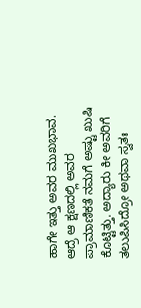ಹಾಗೇ ಇತ್ತು ಅವರ ಮುಖಭಾವ. ಆದ್ರೆ ಆ ಕ್ಷಣದಲ್ಲಿ ಅವರ ಪ್ರಾಮಾಣಿಕತೆ ನಮಗೆ ಅಷ್ಟು ಖುಷಿ ಕೊಟ್ಟಿತ್ತು. ಅದ್ಯಾರು ಕೀ ಅವರಿಗೆ ತಲುಪಿಸಿದ್ರೋ ಅಥವಾ ಸ್ವತಃ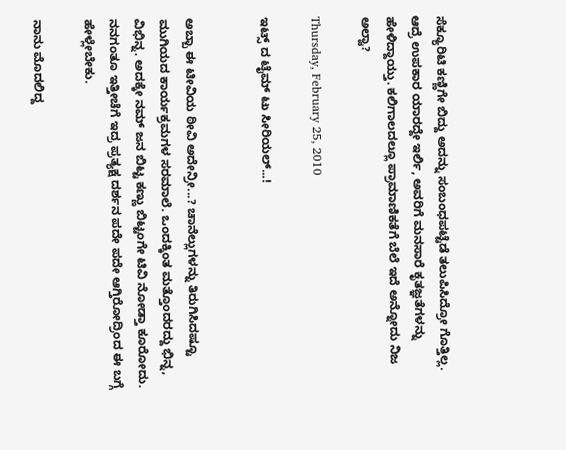ಸೆಕ್ಯೂರಿಟಿ ಕಣ್ಣಿಗೇ ಬಿದ್ದು ಅದನ್ನು ಸಂಬಂಧಪಟ್ಟೆಡೆ ತಲುಪಿಸಿದ್ರೋ ಗೊತ್ತಿಲ್ಲ. ಆದ್ರೆ ಉಪಕಾರ ಯಾರದ್ದೇ ಇರ್ಲಿ, ಅವರಿಗೆ ಮನಸಾರೆ ಕೃತಜ್ಞತೆಗಳನ್ನು ಹೇಳಿದ್ದಾಯ್ತು. ಕಲಿಗಾಲದಲ್ಲೂ ಪ್ರಾಮಾಣಿಕತೆಗೆ ಬೆಲೆ ಇದೆ ಅನ್ನೋದು ನಿಜ ಅಲ್ವಾ?

Thursday, February 25, 2010

ಇಟ್ಸ್ ದ ಟೈಮ್ ಟು ಸೀರಿಯಲ್...!


ಅಬ್ಬಾ ಈ ಟೀವಿಯ ಠೀವಿ ಅದೇನ್ರೀ...? ಚಾನೆಲ್ಲುಗಳನ್ನು ತಿರುಗಿಸಿದಷ್ಟೂ ಮುಗಿಯದ ಕಾರ್ಯಕ್ರಮಗಳ ಸರಮಾಲೆ. ಒಂದಕ್ಕಿಂತ ಮತ್ತೊಂದರದ್ದು ಭಿನ್ನ, ವಿಭಿನ್ನ. ಅದಕ್ಕೇ ನಮ್ ಜನ ಬಿಟ್ಟ ಕಣ್ಣು ಬಿಟ್ಟಂಗೇ ಟಿವಿ ನೋಡ್ತಾ ಕೂರೋದು. ನನಗಂತೂ ಇತ್ತೀಚೆಗೆ ಇದ್ರ ಪ್ರತ್ಯಕ್ಷ ದರ್ಶನ ಪದೇ ಪದೇ ಆಗ್ತಿರೋದ್ರಿಂದ ಈ ಬಗ್ಗೆ ಹೇಳ್ಲೇಬೇಕು.

ನಾನು ಮೊದಲಿದ್ದ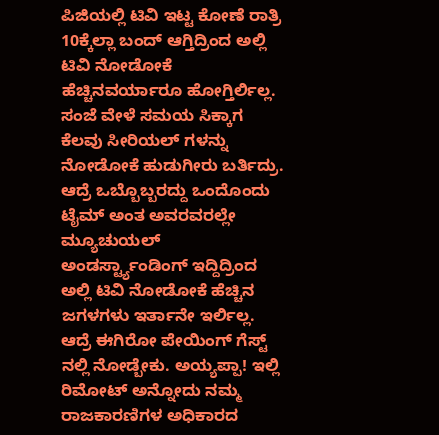ಪಿಜಿಯಲ್ಲಿ ಟಿವಿ ಇಟ್ಟ ಕೋಣೆ ರಾತ್ರಿ 10ಕ್ಕೆಲ್ಲಾ ಬಂದ್ ಆಗ್ತಿದ್ರಿಂದ ಅಲ್ಲಿ ಟಿವಿ ನೋಡೋಕೆ ಹೆಚ್ಚಿನವರ್ಯಾರೂ ಹೋಗ್ತಿರ್ಲಿಲ್ಲ. ಸಂಜೆ ವೇಳೆ ಸಮಯ ಸಿಕ್ಕಾಗ ಕೆಲವು ಸೀರಿಯಲ್ ಗಳನ್ನು ನೋಡೋಕೆ ಹುಡುಗೀರು ಬರ್ತಿದ್ರು. ಆದ್ರೆ ಒಬ್ಬೊಬ್ಬರದ್ದು ಒಂದೊಂದು ಟೈಮ್ ಅಂತ ಅವರವರಲ್ಲೇ ಮ್ಯೂಚುಯಲ್ ಅಂಡರ್ಸ್ಟ್ಯಾಂಡಿಂಗ್ ಇದ್ದಿದ್ರಿಂದ ಅಲ್ಲಿ ಟಿವಿ ನೋಡೋಕೆ ಹೆಚ್ಚಿನ ಜಗಳಗಳು ಇರ್ತಾನೇ ಇರ್ಲಿಲ್ಲ. ಆದ್ರೆ ಈಗಿರೋ ಪೇಯಿಂಗ್ ಗೆಸ್ಟ್ ನಲ್ಲಿ ನೋಡ್ಬೇಕು. ಅಯ್ಯಪ್ಪಾ! ಇಲ್ಲಿ ರಿಮೋಟ್ ಅನ್ನೋದು ನಮ್ಮ ರಾಜಕಾರಣಿಗಳ ಅಧಿಕಾರದ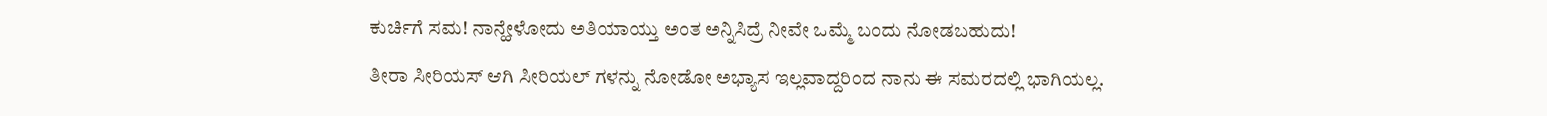ಕುರ್ಚಿಗೆ ಸಮ! ನಾನ್ಹೇಳೋದು ಅತಿಯಾಯ್ತು ಅಂತ ಅನ್ನಿಸಿದ್ರೆ ನೀವೇ ಒಮ್ಮೆ ಬಂದು ನೋಡಬಹುದು!

ತೀರಾ ಸೀರಿಯಸ್ ಆಗಿ ಸೀರಿಯಲ್ ಗಳನ್ನು ನೋಡೋ ಅಭ್ಯಾಸ ಇಲ್ಲವಾದ್ದರಿಂದ ನಾನು ಈ ಸಮರದಲ್ಲಿ ಭಾಗಿಯಲ್ಲ.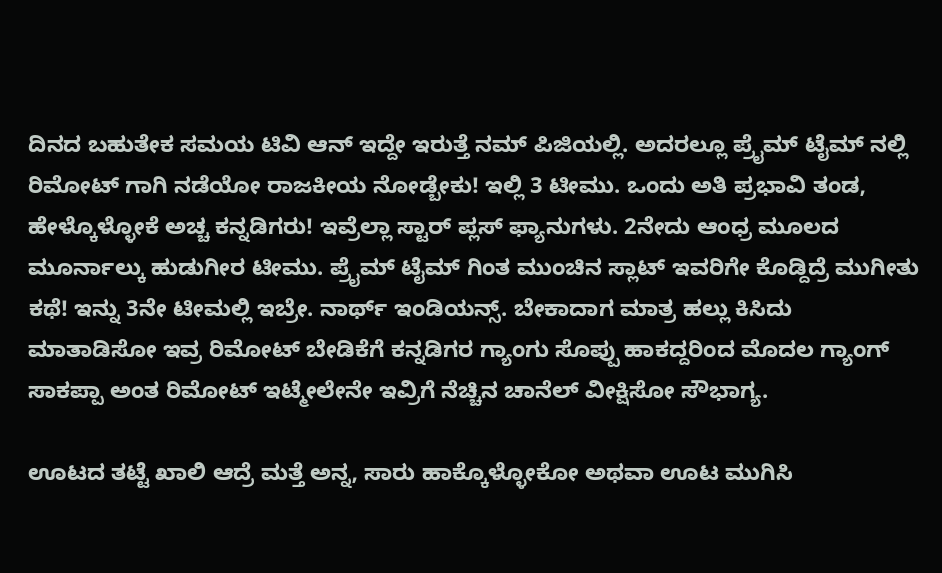ದಿನದ ಬಹುತೇಕ ಸಮಯ ಟಿವಿ ಆನ್ ಇದ್ದೇ ಇರುತ್ತೆ ನಮ್ ಪಿಜಿಯಲ್ಲಿ. ಅದರಲ್ಲೂ ಪ್ರೈಮ್ ಟೈಮ್ ನಲ್ಲಿ ರಿಮೋಟ್ ಗಾಗಿ ನಡೆಯೋ ರಾಜಕೀಯ ನೋಡ್ಬೇಕು! ಇಲ್ಲಿ 3 ಟೀಮು. ಒಂದು ಅತಿ ಪ್ರಭಾವಿ ತಂಡ, ಹೇಳ್ಕೊಳ್ಳೋಕೆ ಅಚ್ಚ ಕನ್ನಡಿಗರು! ಇವ್ರೆಲ್ಲಾ ಸ್ಟಾರ್ ಪ್ಲಸ್ ಫ್ಯಾನುಗಳು. 2ನೇದು ಆಂಧ್ರ ಮೂಲದ ಮೂರ್ನಾಲ್ಕು ಹುಡುಗೀರ ಟೀಮು. ಪ್ರೈಮ್ ಟೈಮ್ ಗಿಂತ ಮುಂಚಿನ ಸ್ಲಾಟ್ ಇವರಿಗೇ ಕೊಡ್ದಿದ್ರೆ ಮುಗೀತು ಕಥೆ! ಇನ್ನು 3ನೇ ಟೀಮಲ್ಲಿ ಇಬ್ರೇ. ನಾರ್ಥ್ ಇಂಡಿಯನ್ಸ್. ಬೇಕಾದಾಗ ಮಾತ್ರ ಹಲ್ಲು ಕಿಸಿದು ಮಾತಾಡಿಸೋ ಇವ್ರ ರಿಮೋಟ್ ಬೇಡಿಕೆಗೆ ಕನ್ನಡಿಗರ ಗ್ಯಾಂಗು ಸೊಪ್ಪು ಹಾಕದ್ದರಿಂದ ಮೊದಲ ಗ್ಯಾಂಗ್ ಸಾಕಪ್ಪಾ ಅಂತ ರಿಮೋಟ್ ಇಟ್ಮೇಲೇನೇ ಇವ್ರಿಗೆ ನೆಚ್ಚಿನ ಚಾನೆಲ್ ವೀಕ್ಷಿಸೋ ಸೌಭಾಗ್ಯ.

ಊಟದ ತಟ್ಟೆ ಖಾಲಿ ಆದ್ರೆ ಮತ್ತೆ ಅನ್ನ, ಸಾರು ಹಾಕ್ಕೊಳ್ಳೋಕೋ ಅಥವಾ ಊಟ ಮುಗಿಸಿ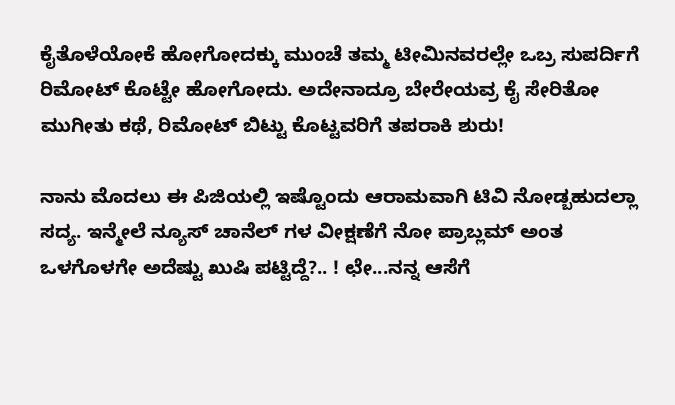ಕೈತೊಳೆಯೋಕೆ ಹೋಗೋದಕ್ಕು ಮುಂಚೆ ತಮ್ಮ ಟೀಮಿನವರಲ್ಲೇ ಒಬ್ರ ಸುಪರ್ದಿಗೆ ರಿಮೋಟ್ ಕೊಟ್ಟೇ ಹೋಗೋದು. ಅದೇನಾದ್ರೂ ಬೇರೇಯವ್ರ ಕೈ ಸೇರಿತೋ ಮುಗೀತು ಕಥೆ, ರಿಮೋಟ್ ಬಿಟ್ಟು ಕೊಟ್ಟವರಿಗೆ ತಪರಾಕಿ ಶುರು!

ನಾನು ಮೊದಲು ಈ ಪಿಜಿಯಲ್ಲಿ ಇಷ್ಟೊಂದು ಆರಾಮವಾಗಿ ಟಿವಿ ನೋಡ್ಬಹುದಲ್ಲಾ ಸದ್ಯ. ಇನ್ಮೇಲೆ ನ್ಯೂಸ್ ಚಾನೆಲ್ ಗಳ ವೀಕ್ಷಣೆಗೆ ನೋ ಪ್ರಾಬ್ಲಮ್ ಅಂತ ಒಳಗೊಳಗೇ ಅದೆಷ್ಟು ಖುಷಿ ಪಟ್ಟಿದ್ದೆ?.. ! ಛೇ...ನನ್ನ ಆಸೆಗೆ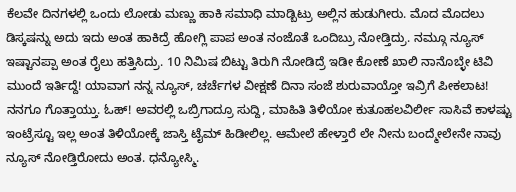ಕೆಲವೇ ದಿನಗಳಲ್ಲಿ ಒಂದು ಲೋಡು ಮಣ್ಣು ಹಾಕಿ ಸಮಾಧಿ ಮಾಡ್ಬಿಟ್ರು ಅಲ್ಲಿನ ಹುಡುಗೀರು. ಮೊದ ಮೊದಲು ಡಿಸ್ಕಷನ್ನು ಅದು ಇದು ಅಂತ ಹಾಕಿದ್ರೆ ಹೋಗ್ಲಿ ಪಾಪ ಅಂತ ನಂಜೊತೆ ಒಂದಿಬ್ರು ನೋಡ್ತಿದ್ರು. ನಮ್ಗೂ ನ್ಯೂಸ್ ಇಷ್ಟಾನಪ್ಪಾ ಅಂತ ರೈಲು ಹತ್ತಿಸಿದ್ರು. 10 ನಿಮಿಷ ಬಿಟ್ಟು ತಿರುಗಿ ನೋಡಿದ್ರೆ ಇಡೀ ಕೋಣೆ ಖಾಲಿ ನಾನೊಬ್ಳೇ ಟಿವಿ ಮುಂದೆ ಇರ್ತಿದ್ದೆ! ಯಾವಾಗ ನನ್ನ ನ್ಯೂಸ್, ಚರ್ಚೆಗಳ ವೀಕ್ಷಣೆ ದಿನಾ ಸಂಜೆ ಶುರುವಾಯ್ತೋ ಇವ್ರಿಗೆ ಪೀಕಲಾಟ! ನನಗೂ ಗೊತ್ತಾಯ್ತು. ಓಹ್! ಅವರಲ್ಲಿ ಒಬ್ರಿಗಾದ್ರೂ ಸುದ್ದಿ, ಮಾಹಿತಿ ತಿಳಿಯೋ ಕುತೂಹಲವಿರ್ಲೀ ಸಾಸಿವೆ ಕಾಳಷ್ಟು ಇಂಟ್ರೆಸ್ಟೂ ಇಲ್ಲ ಅಂತ ತಿಳಿಯೋಕ್ಕೆ ಜಾಸ್ತಿ ಟೈಮ್ ಹಿಡೀಲಿಲ್ಲ. ಆಮೇಲೆ ಹೇಳ್ತಾರೆ ಲೇ ನೀನು ಬಂದ್ಮೇಲೇನೇ ನಾವು ನ್ಯೂಸ್ ನೋಡ್ತಿರೋದು ಅಂತ. ಧನ್ಯೋಸ್ಮಿ.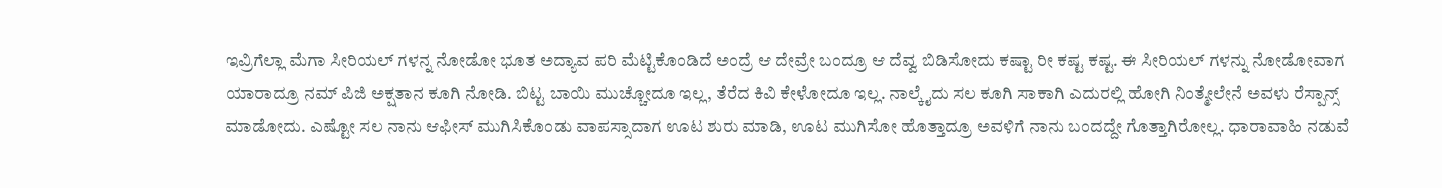ಇವ್ರಿಗೆಲ್ಲಾ ಮೆಗಾ ಸೀರಿಯಲ್ ಗಳನ್ನ ನೋಡೋ ಭೂತ ಅದ್ಯಾವ ಪರಿ ಮೆಟ್ಟಿಕೊಂಡಿದೆ ಅಂದ್ರೆ ಆ ದೇವ್ರೇ ಬಂದ್ರೂ ಆ ದೆವ್ವ ಬಿಡಿಸೋದು ಕಷ್ಟಾ ರೀ ಕಷ್ಟ ಕಷ್ಟ. ಈ ಸೀರಿಯಲ್ ಗಳನ್ನು ನೋಡೋವಾಗ ಯಾರಾದ್ರೂ ನಮ್ ಪಿಜಿ ಅಕ್ಷತಾನ ಕೂಗಿ ನೋಡಿ. ಬಿಟ್ಟ ಬಾಯಿ ಮುಚ್ಚೋದೂ ಇಲ್ಲ, ತೆರೆದ ಕಿವಿ ಕೇಳೋದೂ ಇಲ್ಲ. ನಾಲ್ಕೈದು ಸಲ ಕೂಗಿ ಸಾಕಾಗಿ ಎದುರಲ್ಲಿ ಹೋಗಿ ನಿಂತ್ಮೇಲೇನೆ ಅವಳು ರೆಸ್ಪಾನ್ಸ್ ಮಾಡೋದು. ಎಷ್ಟೋ ಸಲ ನಾನು ಆಫೀಸ್ ಮುಗಿಸಿಕೊಂಡು ವಾಪಸ್ಸಾದಾಗ ಊಟ ಶುರು ಮಾಡಿ, ಊಟ ಮುಗಿಸೋ ಹೊತ್ತಾದ್ರೂ ಅವಳಿಗೆ ನಾನು ಬಂದದ್ದೇ ಗೊತ್ತಾಗಿರೋಲ್ಲ. ಧಾರಾವಾಹಿ ನಡುವೆ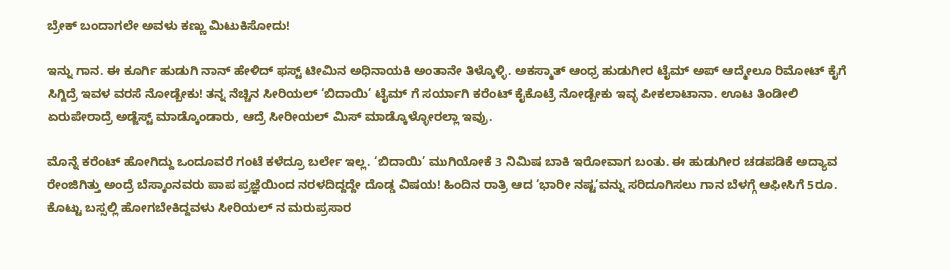ಬ್ರೇಕ್ ಬಂದಾಗಲೇ ಅವಳು ಕಣ್ಣು ಮಿಟುಕಿಸೋದು!

ಇನ್ನು ಗಾನ. ಈ ಕೂರ್ಗಿ ಹುಡುಗಿ ನಾನ್ ಹೇಳಿದ್ ಫಸ್ಟ್ ಟೀಮಿನ ಅಧಿನಾಯಕಿ ಅಂತಾನೇ ತಿಳ್ಕೊಳ್ಳಿ. ಅಕಸ್ಮಾತ್ ಆಂಧ್ರ ಹುಡುಗೀರ ಟೈಮ್ ಅಪ್ ಆದ್ಮೇಲೂ ರಿಮೋಟ್ ಕೈಗೆ ಸಿಗ್ದಿದ್ರೆ ಇವಳ ವರಸೆ ನೋಡ್ಬೇಕು! ತನ್ನ ನೆಚ್ಚಿನ ಸೀರಿಯಲ್ ‘ಬಿದಾಯಿ’ ಟೈಮ್ ಗೆ ಸರ್ಯಾಗಿ ಕರೆಂಟ್ ಕೈಕೊಟ್ರೆ ನೋಡ್ಬೇಕು ಇವ್ಳ ಪೀಕಲಾಟಾನಾ. ಊಟ ತಿಂಡೀಲಿ ಏರುಪೇರಾದ್ರೆ ಅಡ್ಜೆಸ್ಟ್ ಮಾಡ್ಕೊಂಡಾರು, ಆದ್ರೆ ಸೀರೀಯಲ್ ಮಿಸ್ ಮಾಡ್ಕೊಳ್ಳೋರಲ್ಲಾ ಇವ್ರು.

ಮೊನ್ನೆ ಕರೆಂಟ್ ಹೋಗಿದ್ದು ಒಂದೂವರೆ ಗಂಟೆ ಕಳೆದ್ರೂ ಬರ್ಲೇ ಇಲ್ಲ. ‘ಬಿದಾಯಿ’ ಮುಗಿಯೋಕೆ 3 ನಿಮಿಷ ಬಾಕಿ ಇರೋವಾಗ ಬಂತು. ಈ ಹುಡುಗೀರ ಚಡಪಡಿಕೆ ಅದ್ಯಾವ ರೇಂಜಿಗಿತ್ತು ಅಂದ್ರೆ ಬೆಸ್ಕಾಂನವರು ಪಾಪ ಪ್ರಜ್ಞೆಯಿಂದ ನರಳದಿದ್ದದ್ದೇ ದೊಡ್ಡ ವಿಷಯ! ಹಿಂದಿನ ರಾತ್ರಿ ಆದ ‘ಭಾರೀ ನಷ್ಟ‘ವನ್ನು ಸರಿದೂಗಿಸಲು ಗಾನ ಬೆಳಗ್ಗೆ ಆಫೀಸಿಗೆ 5ರೂ. ಕೊಟ್ಟು ಬಸ್ಸಲ್ಲಿ ಹೋಗಬೇಕಿದ್ದವಳು ಸೀರಿಯಲ್ ನ ಮರುಪ್ರಸಾರ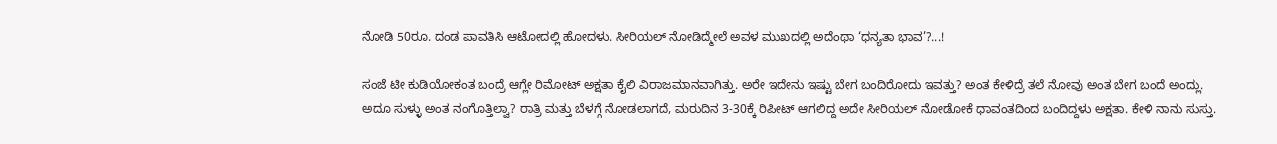ನೋಡಿ 50ರೂ. ದಂಡ ಪಾವತಿಸಿ ಆಟೋದಲ್ಲಿ ಹೋದಳು. ಸೀರಿಯಲ್ ನೋಡಿದ್ಮೇಲೆ ಅವಳ ಮುಖದಲ್ಲಿ ಅದೆಂಥಾ ‘ಧನ್ಯತಾ ಭಾವ’?...!

ಸಂಜೆ ಟೀ ಕುಡಿಯೋಕಂತ ಬಂದ್ರೆ ಆಗ್ಲೇ ರಿಮೋಟ್ ಅಕ್ಷತಾ ಕೈಲಿ ವಿರಾಜಮಾನವಾಗಿತ್ತು. ಅರೇ ಇದೇನು ಇಷ್ಟು ಬೇಗ ಬಂದಿರೋದು ಇವತ್ತು? ಅಂತ ಕೇಳಿದ್ರೆ ತಲೆ ನೋವು ಅಂತ ಬೇಗ ಬಂದೆ ಅಂದ್ಲು. ಅದೂ ಸುಳ್ಳು ಅಂತ ನಂಗೊತ್ತಿಲ್ವಾ? ರಾತ್ರಿ ಮತ್ತು ಬೆಳಗ್ಗೆ ನೋಡಲಾಗದೆ, ಮರುದಿನ 3-30ಕ್ಕೆ ರಿಪೀಟ್ ಆಗಲಿದ್ದ ಅದೇ ಸೀರಿಯಲ್ ನೋಡೋಕೆ ಧಾವಂತದಿಂದ ಬಂದಿದ್ದಳು ಅಕ್ಷತಾ. ಕೇಳಿ ನಾನು ಸುಸ್ತು.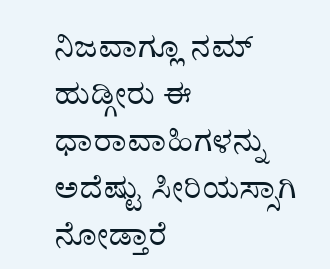ನಿಜವಾಗ್ಲೂ ನಮ್ ಹುಡ್ಗೀರು ಈ ಧಾರಾವಾಹಿಗಳನ್ನು ಅದೆಷ್ಟು ಸೀರಿಯಸ್ಸಾಗಿ ನೋಡ್ತಾರೆ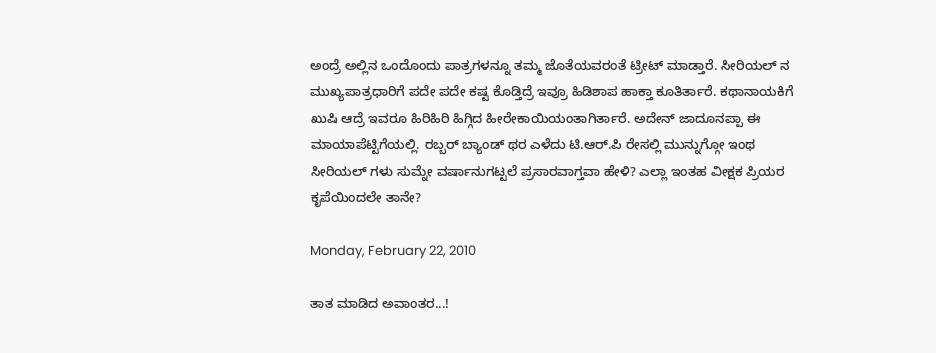ಅಂದ್ರೆ ಅಲ್ಲಿನ ಒಂದೊಂದು ಪಾತ್ರಗಳನ್ನೂ ತಮ್ಮ ಜೊತೆಯವರಂತೆ ಟ್ರೀಟ್ ಮಾಡ್ತಾರೆ. ಸೀರಿಯಲ್ ನ ಮುಖ್ಯಪಾತ್ರಧಾರಿಗೆ ಪದೇ ಪದೇ ಕಷ್ಟ ಕೊಡ್ತಿದ್ರೆ ಇವ್ರೂ ಹಿಡಿಶಾಪ ಹಾಕ್ತಾ ಕೂತಿರ್ತಾರೆ. ಕಥಾನಾಯಕಿಗೆ ಖುಷಿ ಆದ್ರೆ ಇವರೂ ಹಿರಿಹಿರಿ ಹಿಗ್ಗಿದ ಹೀರೇಕಾಯಿಯಂತಾಗಿರ್ತಾರೆ. ಅದೇನ್ ಜಾದೂನಪ್ಪಾ ಈ ಮಾಯಾಪೆಟ್ಟಿಗೆಯಲ್ಲಿ. ರಬ್ಬರ್ ಬ್ಯಾಂಡ್ ಥರ ಎಳೆದು ಟಿ.ಆರ್.ಪಿ ರೇಸಲ್ಲಿ ಮುನ್ನುಗ್ಗೋ ಇಂಥ ಸೀರಿಯಲ್ ಗಳು ಸುಮ್ನೇ ವರ್ಷಾನುಗಟ್ಟಲೆ ಪ್ರಸಾರವಾಗ್ತವಾ ಹೇಳಿ? ಎಲ್ಲಾ ಇಂತಹ ವೀಕ್ಷಕ ಪ್ರಿಯರ ಕೃಪೆಯಿಂದಲೇ ತಾನೇ?

Monday, February 22, 2010

ತಾತ ಮಾಡಿದ ಅವಾಂತರ...!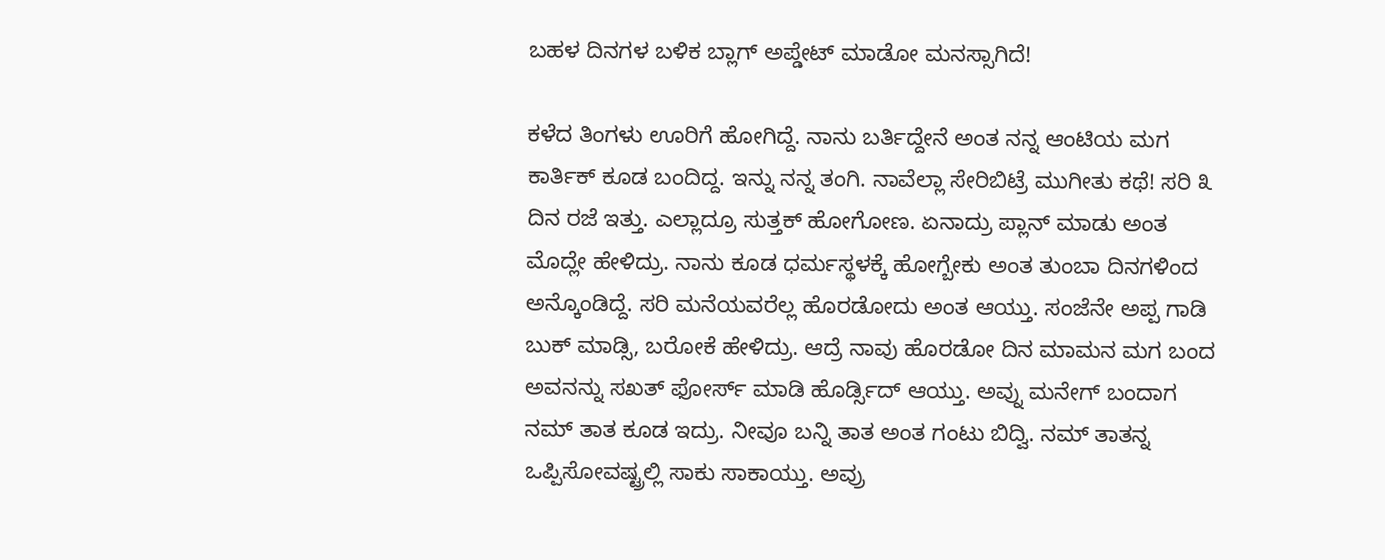ಬಹಳ ದಿನಗಳ ಬಳಿಕ ಬ್ಲಾಗ್ ಅಪ್ಡೇಟ್ ಮಾಡೋ ಮನಸ್ಸಾಗಿದೆ!

ಕಳೆದ ತಿಂಗಳು ಊರಿಗೆ ಹೋಗಿದ್ದೆ. ನಾನು ಬರ್ತಿದ್ದೇನೆ ಅಂತ ನನ್ನ ಆಂಟಿಯ ಮಗ ಕಾರ್ತಿಕ್ ಕೂಡ ಬಂದಿದ್ದ. ಇನ್ನು ನನ್ನ ತಂಗಿ. ನಾವೆಲ್ಲಾ ಸೇರಿಬಿಟ್ರೆ ಮುಗೀತು ಕಥೆ! ಸರಿ ೩ ದಿನ ರಜೆ ಇತ್ತು. ಎಲ್ಲಾದ್ರೂ ಸುತ್ತಕ್ ಹೋಗೋಣ. ಏನಾದ್ರು ಪ್ಲಾನ್ ಮಾಡು ಅಂತ ಮೊದ್ಲೇ ಹೇಳಿದ್ರು. ನಾನು ಕೂಡ ಧರ್ಮಸ್ಥಳಕ್ಕೆ ಹೋಗ್ಬೇಕು ಅಂತ ತುಂಬಾ ದಿನಗಳಿಂದ ಅನ್ಕೊಂಡಿದ್ದೆ. ಸರಿ ಮನೆಯವರೆಲ್ಲ ಹೊರಡೋದು ಅಂತ ಆಯ್ತು. ಸಂಜೆನೇ ಅಪ್ಪ ಗಾಡಿ ಬುಕ್ ಮಾಡ್ಸಿ, ಬರೋಕೆ ಹೇಳಿದ್ರು. ಆದ್ರೆ ನಾವು ಹೊರಡೋ ದಿನ ಮಾಮನ ಮಗ ಬಂದ ಅವನನ್ನು ಸಖತ್ ಫೋರ್ಸ್ ಮಾಡಿ ಹೊರ್ಡ್ಸಿದ್ ಆಯ್ತು. ಅವ್ನು ಮನೇಗ್ ಬಂದಾಗ ನಮ್ ತಾತ ಕೂಡ ಇದ್ರು. ನೀವೂ ಬನ್ನಿ ತಾತ ಅಂತ ಗಂಟು ಬಿದ್ವಿ. ನಮ್ ತಾತನ್ನ ಒಪ್ಪಿಸೋವಷ್ಟ್ರಲ್ಲಿ ಸಾಕು ಸಾಕಾಯ್ತು. ಅವ್ರು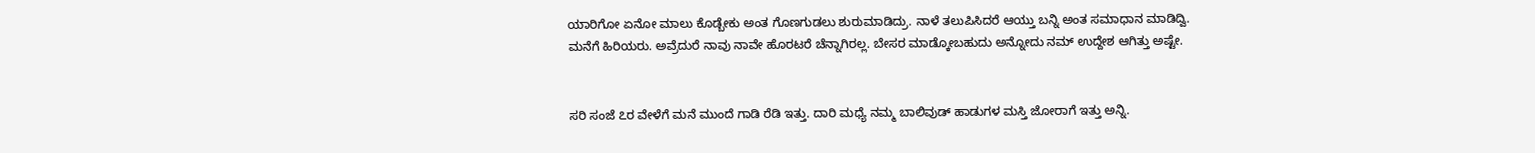ಯಾರಿಗೋ ಏನೋ ಮಾಲು ಕೊಡ್ಬೇಕು ಅಂತ ಗೊಣಗುಡಲು ಶುರುಮಾಡಿದ್ರು. ನಾಳೆ ತಲುಪಿಸಿದರೆ ಆಯ್ತು ಬನ್ನಿ ಅಂತ ಸಮಾಧಾನ ಮಾಡಿದ್ವಿ. ಮನೆಗೆ ಹಿರಿಯರು. ಅವ್ರೆದುರೆ ನಾವು ನಾವೇ ಹೊರಟರೆ ಚೆನ್ನಾಗಿರಲ್ಲ. ಬೇಸರ ಮಾಡ್ಕೋಬಹುದು ಅನ್ನೋದು ನಮ್ ಉದ್ದೇಶ ಆಗಿತ್ತು ಅಷ್ಟೇ.


ಸರಿ ಸಂಜೆ ೭ರ ವೇಳೆಗೆ ಮನೆ ಮುಂದೆ ಗಾಡಿ ರೆಡಿ ಇತ್ತು. ದಾರಿ ಮಧ್ಯೆ ನಮ್ಮ ಬಾಲಿವುಡ್ ಹಾಡುಗಳ ಮಸ್ತಿ ಜೋರಾಗೆ ಇತ್ತು ಅನ್ನಿ.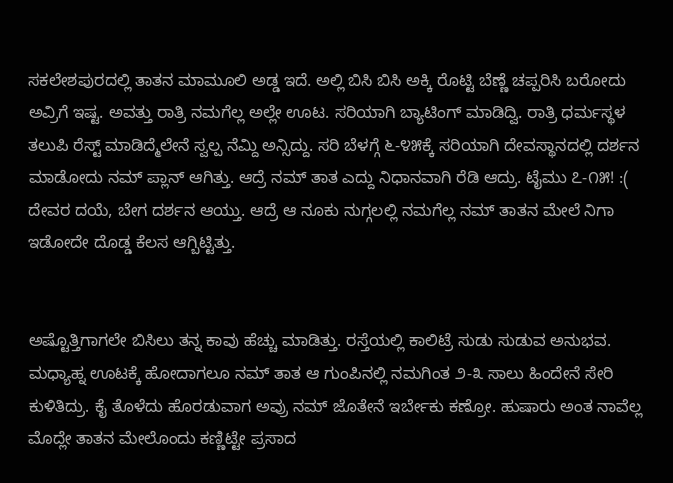ಸಕಲೇಶಪುರದಲ್ಲಿ ತಾತನ ಮಾಮೂಲಿ ಅಡ್ಡ ಇದೆ. ಅಲ್ಲಿ ಬಿಸಿ ಬಿಸಿ ಅಕ್ಕಿ ರೊಟ್ಟಿ ಬೆಣ್ಣೆ ಚಪ್ಪರಿಸಿ ಬರೋದು ಅವ್ರಿಗೆ ಇಷ್ಟ. ಅವತ್ತು ರಾತ್ರಿ ನಮಗೆಲ್ಲ ಅಲ್ಲೇ ಊಟ. ಸರಿಯಾಗಿ ಬ್ಯಾಟಿಂಗ್ ಮಾಡಿದ್ವಿ. ರಾತ್ರಿ ಧರ್ಮಸ್ಥಳ ತಲುಪಿ ರೆಸ್ಟ್ ಮಾಡಿದ್ಮೆಲೇನೆ ಸ್ವಲ್ಪ ನೆಮ್ದಿ ಅನ್ಸಿದ್ದು. ಸರಿ ಬೆಳಗ್ಗೆ ೬-೪೫ಕ್ಕೆ ಸರಿಯಾಗಿ ದೇವಸ್ಥಾನದಲ್ಲಿ ದರ್ಶನ ಮಾಡೋದು ನಮ್ ಪ್ಲಾನ್ ಆಗಿತ್ತು. ಆದ್ರೆ ನಮ್ ತಾತ ಎದ್ದು ನಿಧಾನವಾಗಿ ರೆಡಿ ಆದ್ರು. ಟೈಮು ೭-೧೫! :( ದೇವರ ದಯೆ, ಬೇಗ ದರ್ಶನ ಆಯ್ತು. ಆದ್ರೆ ಆ ನೂಕು ನುಗ್ಗಲಲ್ಲಿ ನಮಗೆಲ್ಲ ನಮ್ ತಾತನ ಮೇಲೆ ನಿಗಾ ಇಡೋದೇ ದೊಡ್ಡ ಕೆಲಸ ಆಗ್ಬಿಟ್ಟಿತ್ತು.


ಅಷ್ಟೊತ್ತಿಗಾಗಲೇ ಬಿಸಿಲು ತನ್ನ ಕಾವು ಹೆಚ್ಚು ಮಾಡಿತ್ತು. ರಸ್ತೆಯಲ್ಲಿ ಕಾಲಿಟ್ರೆ ಸುಡು ಸುಡುವ ಅನುಭವ. ಮಧ್ಯಾಹ್ನ ಊಟಕ್ಕೆ ಹೋದಾಗಲೂ ನಮ್ ತಾತ ಆ ಗುಂಪಿನಲ್ಲಿ ನಮಗಿಂತ ೨-೩ ಸಾಲು ಹಿಂದೇನೆ ಸೇರಿ ಕುಳಿತಿದ್ರು. ಕೈ ತೊಳೆದು ಹೊರಡುವಾಗ ಅವ್ರು ನಮ್ ಜೊತೇನೆ ಇರ್ಬೇಕು ಕಣ್ರೋ. ಹುಷಾರು ಅಂತ ನಾವೆಲ್ಲ ಮೊದ್ಲೇ ತಾತನ ಮೇಲೊಂದು ಕಣ್ಣಿಟ್ಟೇ ಪ್ರಸಾದ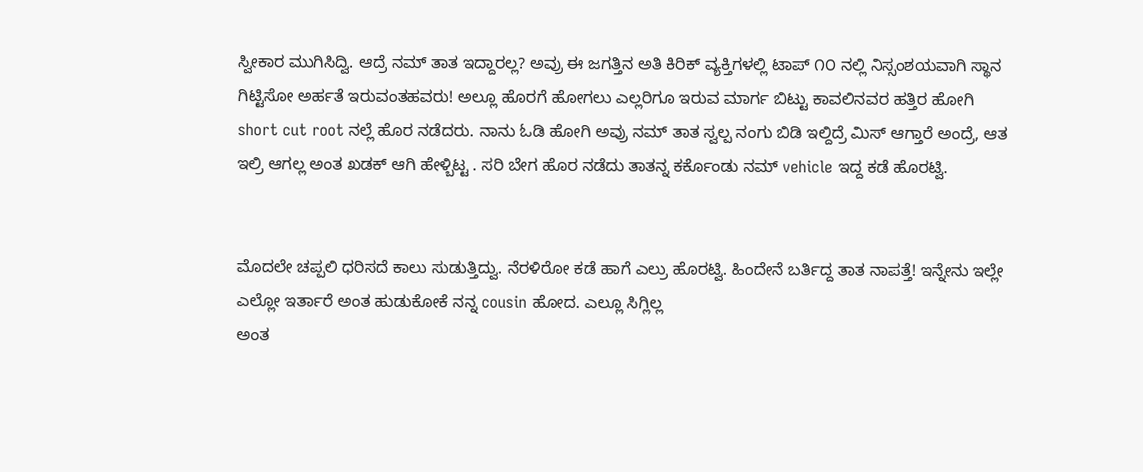ಸ್ವೀಕಾರ ಮುಗಿಸಿದ್ವಿ. ಆದ್ರೆ ನಮ್ ತಾತ ಇದ್ದಾರಲ್ಲ? ಅವ್ರು ಈ ಜಗತ್ತಿನ ಅತಿ ಕಿರಿಕ್ ವ್ಯಕ್ತಿಗಳಲ್ಲಿ ಟಾಪ್ ೧೦ ನಲ್ಲಿ ನಿಸ್ಸಂಶಯವಾಗಿ ಸ್ಥಾನ ಗಿಟ್ಟಿಸೋ ಅರ್ಹತೆ ಇರುವಂತಹವರು! ಅಲ್ಲೂ ಹೊರಗೆ ಹೋಗಲು ಎಲ್ಲರಿಗೂ ಇರುವ ಮಾರ್ಗ ಬಿಟ್ಟು ಕಾವಲಿನವರ ಹತ್ತಿರ ಹೋಗಿ short cut root ನಲ್ಲೆ ಹೊರ ನಡೆದರು. ನಾನು ಓಡಿ ಹೋಗಿ ಅವ್ರು ನಮ್ ತಾತ ಸ್ವಲ್ಪ ನಂಗು ಬಿಡಿ ಇಲ್ದಿದ್ರೆ ಮಿಸ್ ಆಗ್ತಾರೆ ಅಂದ್ರೆ, ಆತ ಇಲ್ರಿ ಆಗಲ್ಲ ಅಂತ ಖಡಕ್ ಆಗಿ ಹೇಳ್ಬಿಟ್ಟ . ಸರಿ ಬೇಗ ಹೊರ ನಡೆದು ತಾತನ್ನ ಕರ್ಕೊಂಡು ನಮ್ vehicle ಇದ್ದ ಕಡೆ ಹೊರಟ್ವಿ.


ಮೊದಲೇ ಚಪ್ಪಲಿ ಧರಿಸದೆ ಕಾಲು ಸುಡುತ್ತಿದ್ವು. ನೆರಳಿರೋ ಕಡೆ ಹಾಗೆ ಎಲ್ರು ಹೊರಟ್ವಿ. ಹಿಂದೇನೆ ಬರ್ತಿದ್ದ ತಾತ ನಾಪತ್ತೆ! ಇನ್ನೇನು ಇಲ್ಲೇ ಎಲ್ಲೋ ಇರ್ತಾರೆ ಅಂತ ಹುಡುಕೋಕೆ ನನ್ನ cousin ಹೋದ. ಎಲ್ಲೂ ಸಿಗ್ಲಿಲ್ಲ
ಅಂತ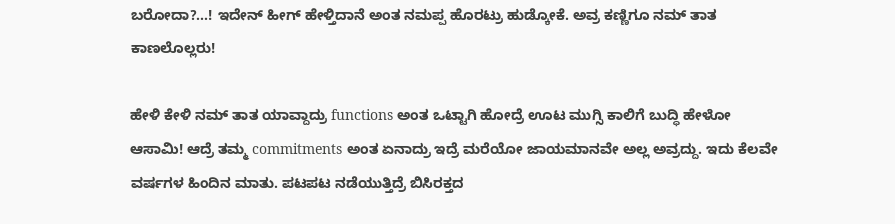ಬರೋದಾ?...! ಇದೇನ್ ಹೀಗ್ ಹೇಳ್ತಿದಾನೆ ಅಂತ ನಮಪ್ಪ ಹೊರಟ್ರು ಹುಡ್ಕೋಕೆ. ಅವ್ರ ಕಣ್ಣಿಗೂ ನಮ್ ತಾತ ಕಾಣಲೊಲ್ಲರು!

ಹೇಳಿ ಕೇಳಿ ನಮ್ ತಾತ ಯಾವ್ದಾದ್ರು functions ಅಂತ ಒಟ್ಟಾಗಿ ಹೋದ್ರೆ ಊಟ ಮುಗ್ಸಿ ಕಾಲಿಗೆ ಬುದ್ಧಿ ಹೇಳೋ ಆಸಾಮಿ! ಆದ್ರೆ ತಮ್ಮ commitments ಅಂತ ಏನಾದ್ರು ಇದ್ರೆ ಮರೆಯೋ ಜಾಯಮಾನವೇ ಅಲ್ಲ ಅವ್ರದ್ದು. ಇದು ಕೆಲವೇ ವರ್ಷಗಳ ಹಿಂದಿನ ಮಾತು. ಪಟಪಟ ನಡೆಯುತ್ತಿದ್ರೆ ಬಿಸಿರಕ್ತದ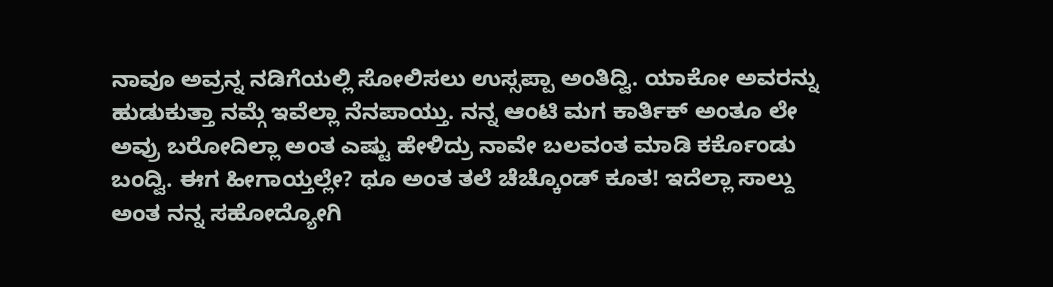ನಾವೂ ಅವ್ರನ್ನ ನಡಿಗೆಯಲ್ಲಿ ಸೋಲಿಸಲು ಉಸ್ಸಪ್ಪಾ ಅಂತಿದ್ವಿ. ಯಾಕೋ ಅವರನ್ನು ಹುಡುಕುತ್ತಾ ನಮ್ಗೆ ಇವೆಲ್ಲಾ ನೆನಪಾಯ್ತು. ನನ್ನ ಆಂಟಿ ಮಗ ಕಾರ್ತಿಕ್ ಅಂತೂ ಲೇ ಅವ್ರು ಬರೋದಿಲ್ಲಾ ಅಂತ ಎಷ್ಟು ಹೇಳಿದ್ರು ನಾವೇ ಬಲವಂತ ಮಾಡಿ ಕರ್ಕೊಂಡು ಬಂದ್ವಿ. ಈಗ ಹೀಗಾಯ್ತಲ್ಲೇ? ಥೂ ಅಂತ ತಲೆ ಚೆಚ್ಕೊಂಡ್ ಕೂತ! ಇದೆಲ್ಲಾ ಸಾಲ್ದು ಅಂತ ನನ್ನ ಸಹೋದ್ಯೋಗಿ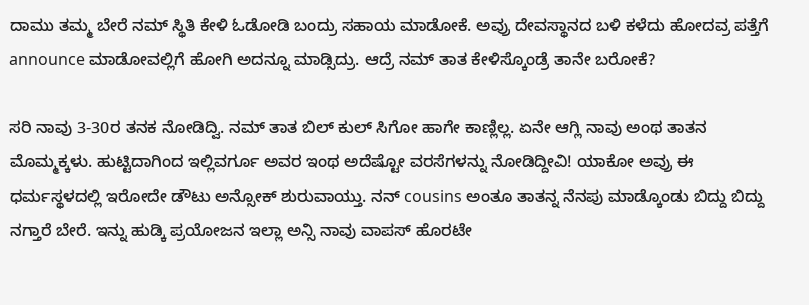ದಾಮು ತಮ್ಮ ಬೇರೆ ನಮ್ ಸ್ಥಿತಿ ಕೇಳಿ ಓಡೋಡಿ ಬಂದ್ರು ಸಹಾಯ ಮಾಡೋಕೆ. ಅವ್ರು ದೇವಸ್ಥಾನದ ಬಳಿ ಕಳೆದು ಹೋದವ್ರ ಪತ್ತೆಗೆ announce ಮಾಡೋವಲ್ಲಿಗೆ ಹೋಗಿ ಅದನ್ನೂ ಮಾಡ್ಸಿದ್ರು. ಆದ್ರೆ ನಮ್ ತಾತ ಕೇಳಿಸ್ಕೊಂಡ್ರೆ ತಾನೇ ಬರೋಕೆ?

ಸರಿ ನಾವು 3-30ರ ತನಕ ನೋಡಿದ್ವಿ. ನಮ್ ತಾತ ಬಿಲ್ ಕುಲ್ ಸಿಗೋ ಹಾಗೇ ಕಾಣ್ಲಿಲ್ಲ. ಏನೇ ಆಗ್ಲಿ ನಾವು ಅಂಥ ತಾತನ ಮೊಮ್ಮಕ್ಕಳು. ಹುಟ್ಟಿದಾಗಿಂದ ಇಲ್ಲಿವರ್ಗೂ ಅವರ ಇಂಥ ಅದೆಷ್ಟೋ ವರಸೆಗಳನ್ನು ನೋಡಿದ್ದೀವಿ! ಯಾಕೋ ಅವ್ರು ಈ ಧರ್ಮಸ್ಥಳದಲ್ಲಿ ಇರೋದೇ ಡೌಟು ಅನ್ಸೋಕ್ ಶುರುವಾಯ್ತು. ನನ್ cousins ಅಂತೂ ತಾತನ್ನ ನೆನಪು ಮಾಡ್ಕೊಂಡು ಬಿದ್ದು ಬಿದ್ದು ನಗ್ತಾರೆ ಬೇರೆ. ಇನ್ನು ಹುಡ್ಕಿ ಪ್ರಯೋಜನ ಇಲ್ಲಾ ಅನ್ಸಿ ನಾವು ವಾಪಸ್ ಹೊರಟೇ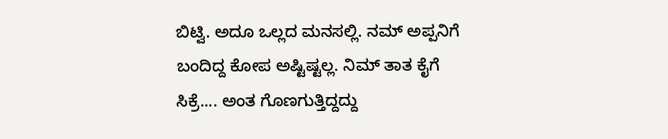ಬಿಟ್ವಿ. ಅದೂ ಒಲ್ಲದ ಮನಸಲ್ಲಿ. ನಮ್ ಅಪ್ಪನಿಗೆ ಬಂದಿದ್ದ ಕೋಪ ಅಷ್ಟಿಷ್ಟಲ್ಲ. ನಿಮ್ ತಾತ ಕೈಗೆ ಸಿಕ್ರೆ.... ಅಂತ ಗೊಣಗುತ್ತಿದ್ದದ್ದು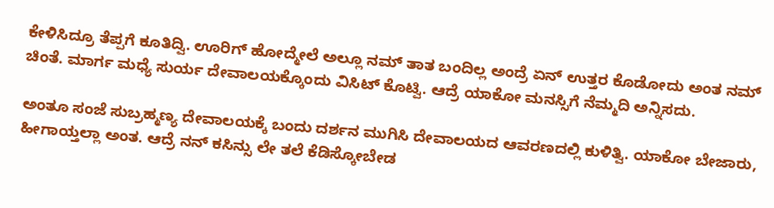ಕೇಳಿಸಿದ್ರೂ ತೆಪ್ಪಗೆ ಕೂತಿದ್ವಿ. ಊರಿಗ್ ಹೋದ್ಮೇಲೆ ಅಲ್ಲೂ ನಮ್ ತಾತ ಬಂದಿಲ್ಲ ಅಂದ್ರೆ ಏನ್ ಉತ್ತರ ಕೊಡೋದು ಅಂತ ನಮ್ ಚಿಂತೆ. ಮಾರ್ಗ ಮಧ್ಯೆ ಸುರ್ಯ ದೇವಾಲಯಕ್ಕೊಂದು ವಿಸಿಟ್ ಕೊಟ್ವಿ. ಆದ್ರೆ ಯಾಕೋ ಮನಸ್ಸಿಗೆ ನೆಮ್ಮದಿ ಅನ್ನಿಸದು.

ಅಂತೂ ಸಂಜೆ ಸುಬ್ರಹ್ಮಣ್ಯ ದೇವಾಲಯಕ್ಕೆ ಬಂದು ದರ್ಶನ ಮುಗಿಸಿ ದೇವಾಲಯದ ಆವರಣದಲ್ಲಿ ಕುಳಿತ್ವಿ. ಯಾಕೋ ಬೇಜಾರು, ಹೀಗಾಯ್ತಲ್ಲಾ ಅಂತ. ಆದ್ರೆ ನನ್ ಕಸಿನ್ಸು ಲೇ ತಲೆ ಕೆಡಿಸ್ಕೋಬೇಡ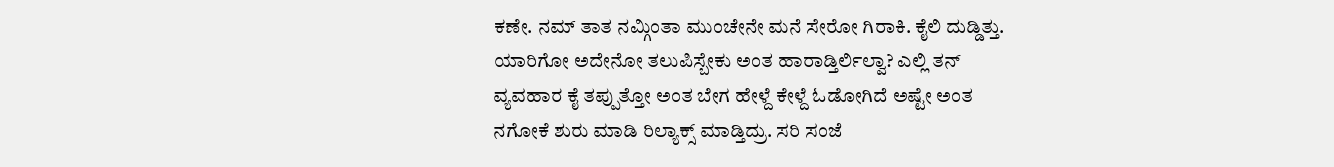ಕಣೇ. ನಮ್ ತಾತ ನಮ್ಗಿಂತಾ ಮುಂಚೇನೇ ಮನೆ ಸೇರೋ ಗಿರಾಕಿ. ಕೈಲಿ ದುಡ್ಡಿತ್ತು. ಯಾರಿಗೋ ಅದೇನೋ ತಲುಪಿಸ್ಬೇಕು ಅಂತ ಹಾರಾಡ್ತಿರ್ಲಿಲ್ವಾ? ಎಲ್ಲಿ ತನ್ ವ್ಯವಹಾರ ಕೈ ತಪ್ಪುತ್ತೋ ಅಂತ ಬೇಗ ಹೇಳ್ದೆ ಕೇಳ್ದೆ ಓಡೋಗಿದೆ ಅಷ್ಟೇ ಅಂತ ನಗೋಕೆ ಶುರು ಮಾಡಿ ರಿಲ್ಯಾಕ್ಸ್ ಮಾಡ್ತಿದ್ರು. ಸರಿ ಸಂಜೆ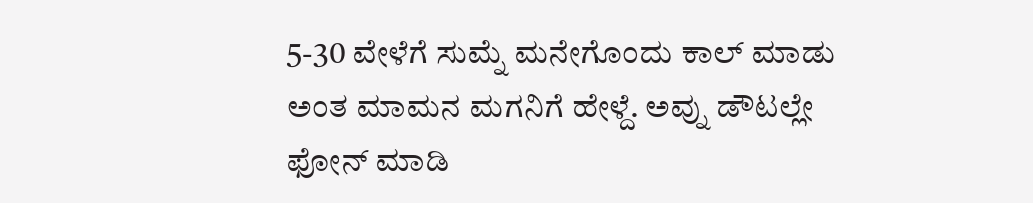5-30 ವೇಳೆಗೆ ಸುಮ್ನೆ ಮನೇಗೊಂದು ಕಾಲ್ ಮಾಡು ಅಂತ ಮಾಮನ ಮಗನಿಗೆ ಹೇಳ್ದೆ. ಅವ್ನು ಡೌಟಲ್ಲೇ ಫೋನ್ ಮಾಡಿ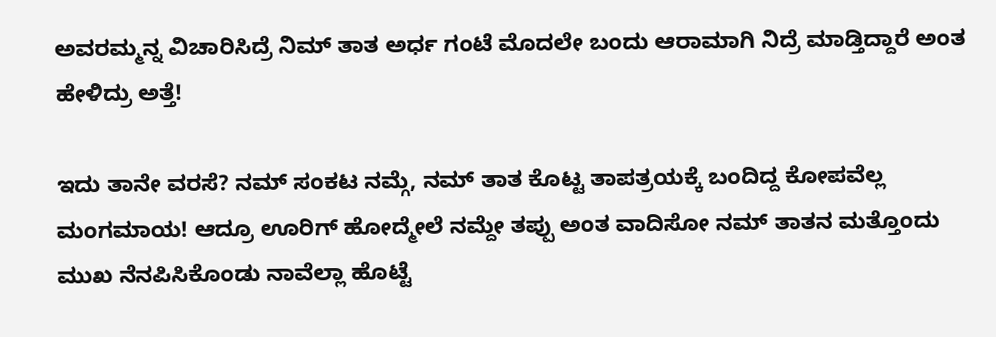ಅವರಮ್ಮನ್ನ ವಿಚಾರಿಸಿದ್ರೆ ನಿಮ್ ತಾತ ಅರ್ಧ ಗಂಟೆ ಮೊದಲೇ ಬಂದು ಆರಾಮಾಗಿ ನಿದ್ರೆ ಮಾಡ್ತಿದ್ದಾರೆ ಅಂತ ಹೇಳಿದ್ರು ಅತ್ತೆ!

ಇದು ತಾನೇ ವರಸೆ? ನಮ್ ಸಂಕಟ ನಮ್ಗೆ, ನಮ್ ತಾತ ಕೊಟ್ಟ ತಾಪತ್ರಯಕ್ಕೆ ಬಂದಿದ್ದ ಕೋಪವೆಲ್ಲ ಮಂಗಮಾಯ! ಆದ್ರೂ ಊರಿಗ್ ಹೋದ್ಮೇಲೆ ನಮ್ದೇ ತಪ್ಪು ಅಂತ ವಾದಿಸೋ ನಮ್ ತಾತನ ಮತ್ತೊಂದು ಮುಖ ನೆನಪಿಸಿಕೊಂಡು ನಾವೆಲ್ಲಾ ಹೊಟ್ಟೆ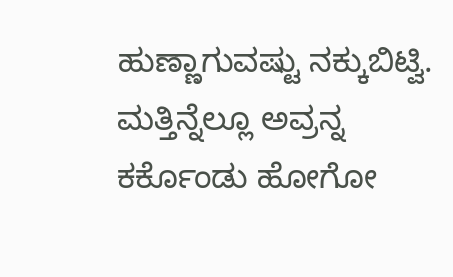ಹುಣ್ಣಾಗುವಷ್ಟು ನಕ್ಕುಬಿಟ್ವಿ. ಮತ್ತಿನ್ನೆಲ್ಲೂ ಅವ್ರನ್ನ ಕರ್ಕೊಂಡು ಹೋಗೋ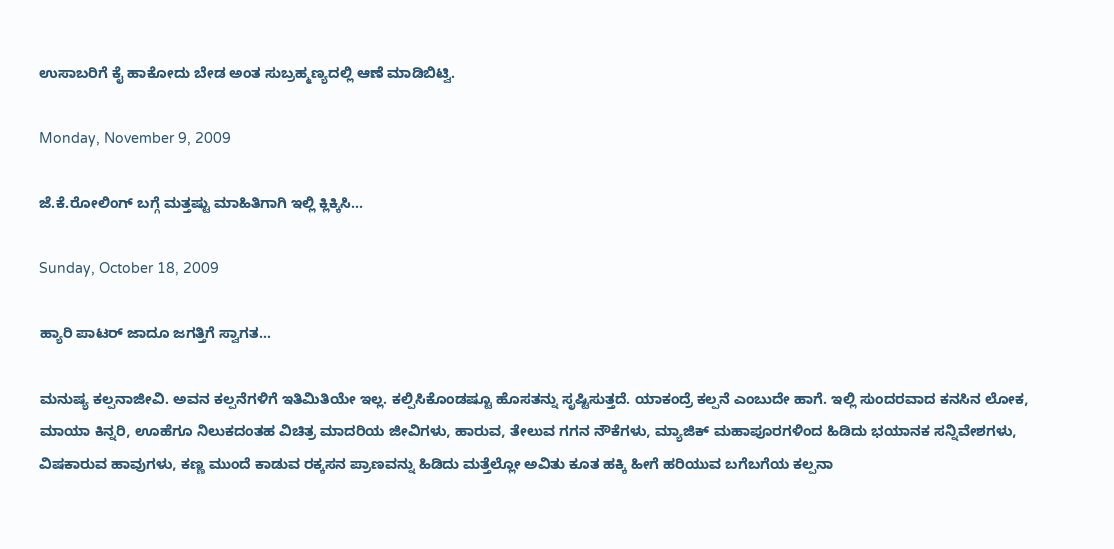ಉಸಾಬರಿಗೆ ಕೈ ಹಾಕೋದು ಬೇಡ ಅಂತ ಸುಬ್ರಹ್ಮಣ್ಯದಲ್ಲಿ ಆಣೆ ಮಾಡಿಬಿಟ್ವಿ.

Monday, November 9, 2009

ಜೆ.ಕೆ.ರೋಲಿಂಗ್ ಬಗ್ಗೆ ಮತ್ತಷ್ಟು ಮಾಹಿತಿಗಾಗಿ ಇಲ್ಲಿ ಕ್ಲಿಕ್ಕಿಸಿ...

Sunday, October 18, 2009

ಹ್ಯಾರಿ ಪಾಟರ್ ಜಾದೂ ಜಗತ್ತಿಗೆ ಸ್ವಾಗತ...

ಮನುಷ್ಯ ಕಲ್ಪನಾಜೀವಿ. ಅವನ ಕಲ್ಪನೆಗಳಿಗೆ ಇತಿಮಿತಿಯೇ ಇಲ್ಲ. ಕಲ್ಪಿಸಿಕೊಂಡಷ್ಟೂ ಹೊಸತನ್ನು ಸೃಷ್ಟಿಸುತ್ತದೆ. ಯಾಕಂದ್ರೆ ಕಲ್ಪನೆ ಎಂಬುದೇ ಹಾಗೆ. ಇಲ್ಲಿ ಸುಂದರವಾದ ಕನಸಿನ ಲೋಕ, ಮಾಯಾ ಕಿನ್ನರಿ, ಊಹೆಗೂ ನಿಲುಕದಂತಹ ವಿಚಿತ್ರ ಮಾದರಿಯ ಜೀವಿಗಳು, ಹಾರುವ, ತೇಲುವ ಗಗನ ನೌಕೆಗಳು, ಮ್ಯಾಜಿಕ್ ಮಹಾಪೂರಗಳಿಂದ ಹಿಡಿದು ಭಯಾನಕ ಸನ್ನಿವೇಶಗಳು, ವಿಷಕಾರುವ ಹಾವುಗಳು, ಕಣ್ಣ ಮುಂದೆ ಕಾಡುವ ರಕ್ಕಸನ ಪ್ರಾಣವನ್ನು ಹಿಡಿದು ಮತ್ತೆಲ್ಲೋ ಅವಿತು ಕೂತ ಹಕ್ಕಿ ಹೀಗೆ ಹರಿಯುವ ಬಗೆಬಗೆಯ ಕಲ್ಪನಾ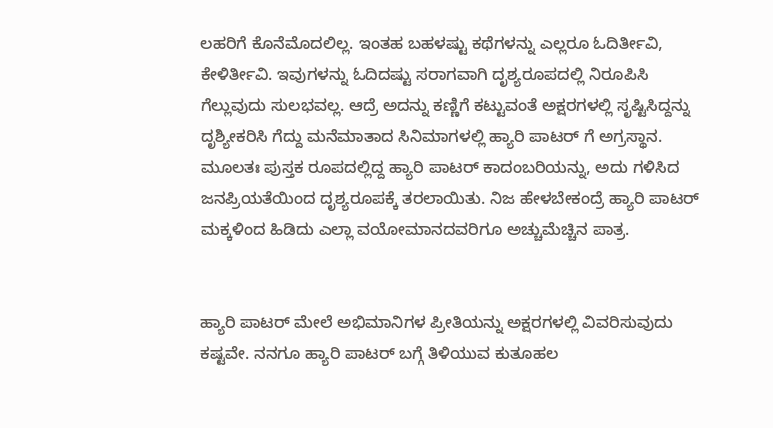ಲಹರಿಗೆ ಕೊನೆಮೊದಲಿಲ್ಲ. ಇಂತಹ ಬಹಳಷ್ಟು ಕಥೆಗಳನ್ನು ಎಲ್ಲರೂ ಓದಿರ್ತೀವಿ, ಕೇಳಿರ್ತೀವಿ. ಇವುಗಳನ್ನು ಓದಿದಷ್ಟು ಸರಾಗವಾಗಿ ದೃಶ್ಯರೂಪದಲ್ಲಿ ನಿರೂಪಿಸಿ ಗೆಲ್ಲುವುದು ಸುಲಭವಲ್ಲ. ಆದ್ರೆ ಅದನ್ನು ಕಣ್ಣಿಗೆ ಕಟ್ಟುವಂತೆ ಅಕ್ಷರಗಳಲ್ಲಿ ಸೃಷ್ಟಿಸಿದ್ದನ್ನು ದೃಶ್ಯೀಕರಿಸಿ ಗೆದ್ದು ಮನೆಮಾತಾದ ಸಿನಿಮಾಗಳಲ್ಲಿ ಹ್ಯಾರಿ ಪಾಟರ್ ಗೆ ಅಗ್ರಸ್ಥಾನ. ಮೂಲತಃ ಪುಸ್ತಕ ರೂಪದಲ್ಲಿದ್ದ ಹ್ಯಾರಿ ಪಾಟರ್ ಕಾದಂಬರಿಯನ್ನು, ಅದು ಗಳಿಸಿದ ಜನಪ್ರಿಯತೆಯಿಂದ ದೃಶ್ಯರೂಪಕ್ಕೆ ತರಲಾಯಿತು. ನಿಜ ಹೇಳಬೇಕಂದ್ರೆ ಹ್ಯಾರಿ ಪಾಟರ್ ಮಕ್ಕಳಿಂದ ಹಿಡಿದು ಎಲ್ಲಾ ವಯೋಮಾನದವರಿಗೂ ಅಚ್ಚುಮೆಚ್ಚಿನ ಪಾತ್ರ.


ಹ್ಯಾರಿ ಪಾಟರ್ ಮೇಲೆ ಅಭಿಮಾನಿಗಳ ಪ್ರೀತಿಯನ್ನು ಅಕ್ಷರಗಳಲ್ಲಿ ವಿವರಿಸುವುದು ಕಷ್ಟವೇ. ನನಗೂ ಹ್ಯಾರಿ ಪಾಟರ್ ಬಗ್ಗೆ ತಿಳಿಯುವ ಕುತೂಹಲ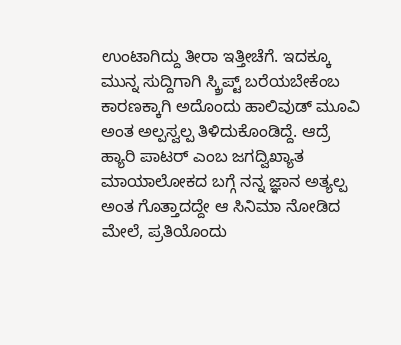ಉಂಟಾಗಿದ್ದು ತೀರಾ ಇತ್ತೀಚೆಗೆ. ಇದಕ್ಕೂ ಮುನ್ನ ಸುದ್ದಿಗಾಗಿ ಸ್ಕ್ರಿಪ್ಟ್ ಬರೆಯಬೇಕೆಂಬ ಕಾರಣಕ್ಕಾಗಿ ಅದೊಂದು ಹಾಲಿವುಡ್ ಮೂವಿ ಅಂತ ಅಲ್ಪಸ್ವಲ್ಪ ತಿಳಿದುಕೊಂಡಿದ್ದೆ. ಆದ್ರೆ ಹ್ಯಾರಿ ಪಾಟರ್ ಎಂಬ ಜಗದ್ವಿಖ್ಯಾತ ಮಾಯಾಲೋಕದ ಬಗ್ಗೆ ನನ್ನ ಜ್ಞಾನ ಅತ್ಯಲ್ಪ ಅಂತ ಗೊತ್ತಾದದ್ದೇ ಆ ಸಿನಿಮಾ ನೋಡಿದ ಮೇಲೆ, ಪ್ರತಿಯೊಂದು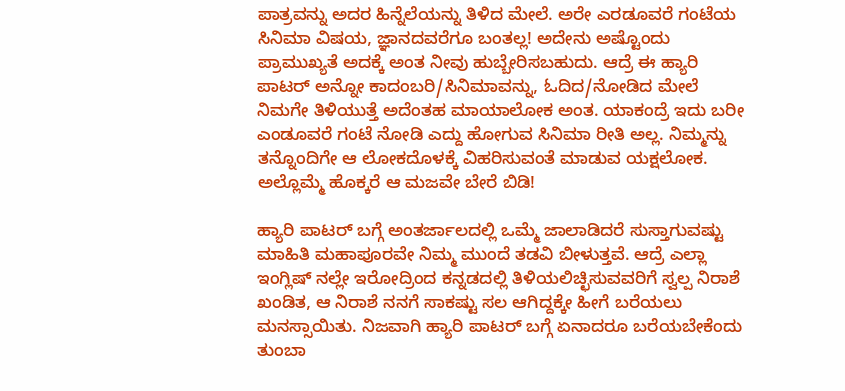ಪಾತ್ರವನ್ನು ಅದರ ಹಿನ್ನೆಲೆಯನ್ನು ತಿಳಿದ ಮೇಲೆ. ಅರೇ ಎರಡೂವರೆ ಗಂಟೆಯ ಸಿನಿಮಾ ವಿಷಯ, ಜ್ಞಾನದವರೆಗೂ ಬಂತಲ್ಲ! ಅದೇನು ಅಷ್ಟೊಂದು ಪ್ರಾಮುಖ್ಯತೆ ಅದಕ್ಕೆ ಅಂತ ನೀವು ಹುಬ್ಬೇರಿಸಬಹುದು. ಆದ್ರೆ ಈ ಹ್ಯಾರಿ ಪಾಟರ್ ಅನ್ನೋ ಕಾದಂಬರಿ/ಸಿನಿಮಾವನ್ನು, ಓದಿದ/ನೋಡಿದ ಮೇಲೆ ನಿಮಗೇ ತಿಳಿಯುತ್ತೆ ಅದೆಂತಹ ಮಾಯಾಲೋಕ ಅಂತ. ಯಾಕಂದ್ರೆ ಇದು ಬರೀ ಎಂಡೂವರೆ ಗಂಟೆ ನೋಡಿ ಎದ್ದು ಹೋಗುವ ಸಿನಿಮಾ ರೀತಿ ಅಲ್ಲ. ನಿಮ್ಮನ್ನು ತನ್ನೊಂದಿಗೇ ಆ ಲೋಕದೊಳಕ್ಕೆ ವಿಹರಿಸುವಂತೆ ಮಾಡುವ ಯಕ್ಷಲೋಕ. ಅಲ್ಲೊಮ್ಮೆ ಹೊಕ್ಕರೆ ಆ ಮಜವೇ ಬೇರೆ ಬಿಡಿ!

ಹ್ಯಾರಿ ಪಾಟರ್ ಬಗ್ಗೆ ಅಂತರ್ಜಾಲದಲ್ಲಿ ಒಮ್ಮೆ ಜಾಲಾಡಿದರೆ ಸುಸ್ತಾಗುವಷ್ಟು ಮಾಹಿತಿ ಮಹಾಪೂರವೇ ನಿಮ್ಮ ಮುಂದೆ ತಡವಿ ಬೀಳುತ್ತವೆ. ಆದ್ರೆ ಎಲ್ಲಾ ಇಂಗ್ಲಿಷ್ ನಲ್ಲೇ ಇರೋದ್ರಿಂದ ಕನ್ನಡದಲ್ಲಿ ತಿಳಿಯಲಿಚ್ಛಿಸುವವರಿಗೆ ಸ್ವಲ್ಪ ನಿರಾಶೆ ಖಂಡಿತ, ಆ ನಿರಾಶೆ ನನಗೆ ಸಾಕಷ್ಟು ಸಲ ಆಗಿದ್ದಕ್ಕೇ ಹೀಗೆ ಬರೆಯಲು ಮನಸ್ಸಾಯಿತು. ನಿಜವಾಗಿ ಹ್ಯಾರಿ ಪಾಟರ್ ಬಗ್ಗೆ ಏನಾದರೂ ಬರೆಯಬೇಕೆಂದು ತುಂಬಾ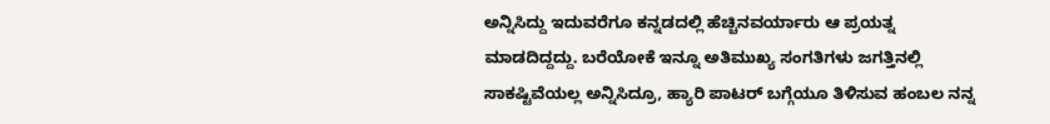ಅನ್ನಿಸಿದ್ದು ಇದುವರೆಗೂ ಕನ್ನಡದಲ್ಲಿ ಹೆಚ್ಚಿನವರ್ಯಾರು ಆ ಪ್ರಯತ್ನ ಮಾಡದಿದ್ದದ್ದು. ಬರೆಯೋಕೆ ಇನ್ನೂ ಅತಿಮುಖ್ಯ ಸಂಗತಿಗಳು ಜಗತ್ತಿನಲ್ಲಿ ಸಾಕಷ್ಟಿವೆಯಲ್ಲ ಅನ್ನಿಸಿದ್ರೂ, ಹ್ಯಾರಿ ಪಾಟರ್ ಬಗ್ಗೆಯೂ ತಿಳಿಸುವ ಹಂಬಲ ನನ್ನ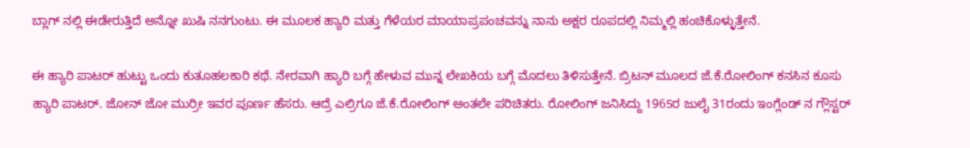ಬ್ಲಾಗ್ ನಲ್ಲಿ ಈಡೇರುತ್ತಿದೆ ಅನ್ನೋ ಖುಷಿ ನನಗುಂಟು. ಈ ಮೂಲಕ ಹ್ಯಾರಿ ಮತ್ತು ಗೆಳೆಯರ ಮಾಯಾಪ್ರಪಂಚವನ್ನು ನಾನು ಅಕ್ಷರ ರೂಪದಲ್ಲಿ ನಿಮ್ಮಲ್ಲಿ ಹಂಚಿಕೊಳ್ಳುತ್ತೇನೆ.

ಈ ಹ್ಯಾರಿ ಪಾಟರ್ ಹುಟ್ಟು ಒಂದು ಕುತೂಹಲಕಾರಿ ಕಥೆ. ನೇರವಾಗಿ ಹ್ಯಾರಿ ಬಗ್ಗೆ ಹೇಳುವ ಮುನ್ನ ಲೇಖಕಿಯ ಬಗ್ಗೆ ಮೊದಲು ತಿಳಿಸುತ್ತೇನೆ. ಬ್ರಿಟನ್ ಮೂಲದ ಜೆ.ಕೆ.ರೋಲಿಂಗ್ ಕನಸಿನ ಕೂಸು ಹ್ಯಾರಿ ಪಾಟರ್. ಜೋನ್ ಜೋ ಮುರ್ರೀ ಇವರ ಪೂರ್ಣ ಹೆಸರು. ಆದ್ರೆ ಎಲ್ರಿಗೂ ಜೆ.ಕೆ.ರೋಲಿಂಗ್ ಅಂತಲೇ ಪರಿಚಿತರು. ರೋಲಿಂಗ್ ಜನಿಸಿದ್ದು 1965ರ ಜುಲೈ 31ರಂದು ಇಂಗ್ಲೆಂಡ್ ನ ಗ್ಲೌಸ್ಟರ್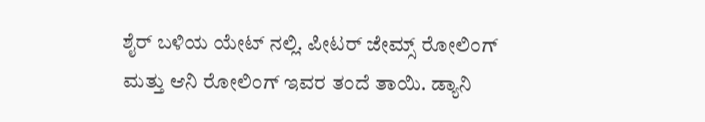ಶೈರ್ ಬಳಿಯ ಯೇಟ್ ನಲ್ಲಿ. ಪೀಟರ್ ಜೇಮ್ಸ್ ರೋಲಿಂಗ್ ಮತ್ತು ಆನಿ ರೋಲಿಂಗ್ ಇವರ ತಂದೆ ತಾಯಿ. ಡ್ಯಾನಿ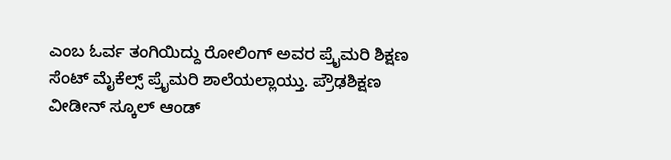ಎಂಬ ಓರ್ವ ತಂಗಿಯಿದ್ದು ರೋಲಿಂಗ್ ಅವರ ಪ್ರೈಮರಿ ಶಿಕ್ಷಣ ಸೆಂಟ್ ಮೈಕೆಲ್ಸ್ ಪ್ರೈಮರಿ ಶಾಲೆಯಲ್ಲಾಯ್ತು. ಪ್ರೌಢಶಿಕ್ಷಣ ವೀಡೀನ್ ಸ್ಕೂಲ್ ಆಂಡ್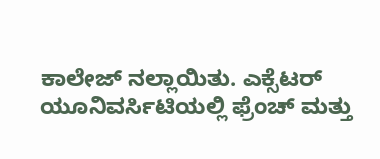ಕಾಲೇಜ್ ನಲ್ಲಾಯಿತು. ಎಕ್ಸೆಟರ್ ಯೂನಿವರ್ಸಿಟಿಯಲ್ಲಿ ಫ್ರೆಂಚ್ ಮತ್ತು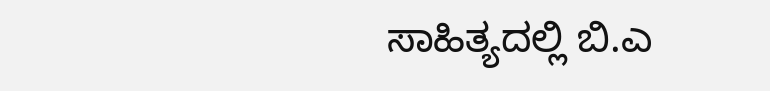ಸಾಹಿತ್ಯದಲ್ಲಿ ಬಿ.ಎ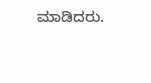ಮಾಡಿದರು.